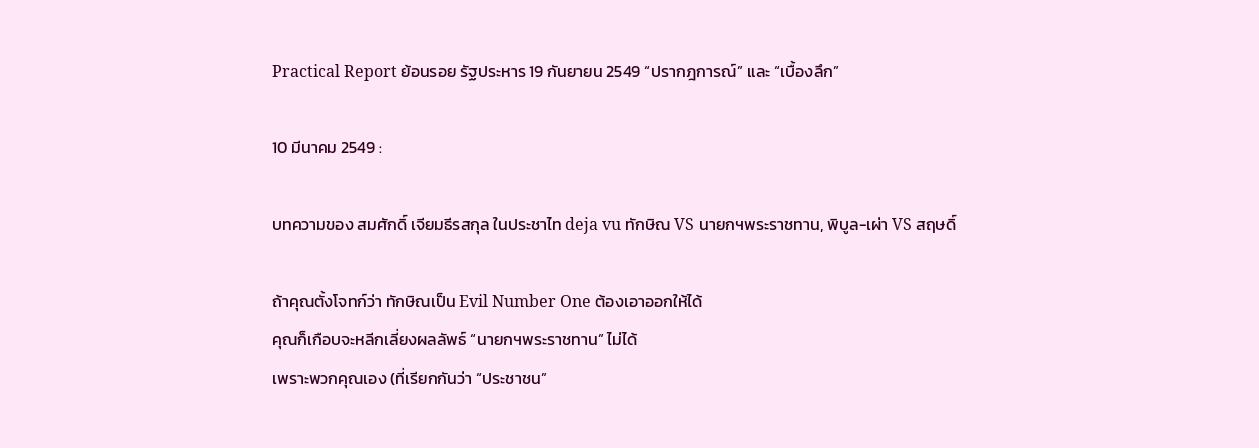Practical Report ย้อนรอย รัฐประหาร 19 กันยายน 2549 “ปรากฎการณ์” และ “เบื้องลึก”

10 มีนาคม 2549 :

บทความของ สมศักดิ์ เจียมธีรสกุล ในประชาไท deja vu ทักษิณ VS นายกฯพระราชทาน, พิบูล-เผ่า VS สฤษดิ์

ถ้าคุณตั้งโจทก์ว่า ทักษิณเป็น Evil Number One ต้องเอาออกให้ได้
คุณก็เกือบจะหลีกเลี่ยงผลลัพธ์ “นายกฯพระราชทาน” ไม่ได้
เพราะพวกคุณเอง (ที่เรียกกันว่า “ประชาชน”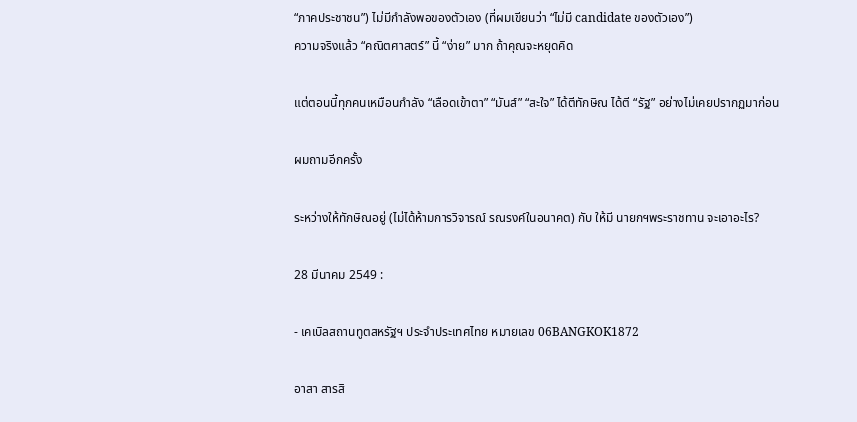“ภาคประชาชน”) ไม่มีกำลังพอของตัวเอง (ที่ผมเขียนว่า “ไม่มี candidate ของตัวเอง”)
ความจริงแล้ว “คณิตศาสตร์” นี้ “ง่าย” มาก ถ้าคุณจะหยุดคิด

แต่ตอนนี้ทุกคนเหมือนกำลัง “เลือดเข้าตา” “มันส์” “สะใจ” ได้ตีทักษิณ ได้ตี “รัฐ” อย่างไม่เคยปรากฏมาก่อน

ผมถามอีกครั้ง

ระหว่างให้ทักษิณอยู่ (ไม่ได้ห้ามการวิจารณ์ รณรงค์ในอนาคต) กับ ให้มี นายกฯพระราชทาน จะเอาอะไร?

28 มีนาคม 2549 :

- เคเบิลสถานทูตสหรัฐฯ ประจำประเทศไทย หมายเลข 06BANGKOK1872

อาสา สารสิ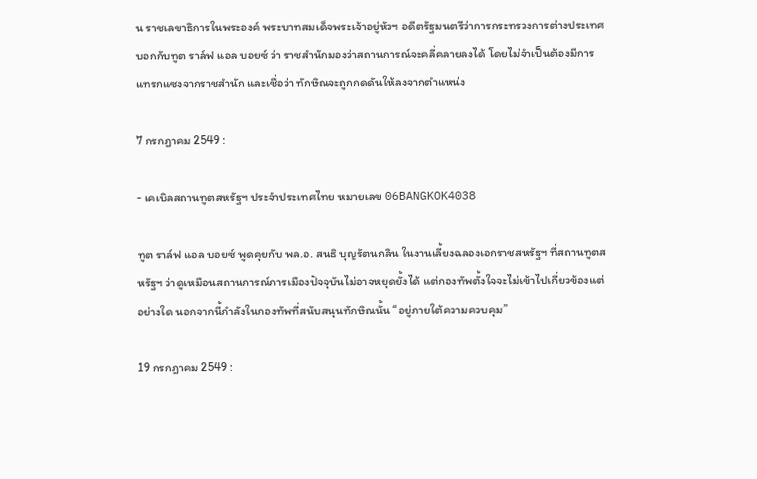น ราชเลขาธิการในพระองค์ พระบาทสมเด็จพระเจ้าอยู่หัวฯ อดีตรัฐมนตรีว่าการกระทรวงการต่างประเทศ บอกกับทูต ราล์ฟ แอล บอยซ์ ว่า ราชสำนักมองว่าสถานการณ์จะคลี่คลายลงได้ โดยไม่จำเป็นต้องมีการแทรกแซงจากราชสำนัก และเชื่อว่า ทักษิณจะถูกกดดันให้ลงจากตำแหน่ง

7 กรกฎาคม 2549 :

- เคเบิลสถานทูตสหรัฐฯ ประจำประเทศไทย หมายเลข 06BANGKOK4038

ทูต ราล์ฟ แอล บอยซ์ พูดคุยกับ พล.อ. สนธิ บุญรัตนกลิน ในงานเลี้ยงฉลองเอกราชสหรัฐฯ ที่สถานทูตสหรัฐฯ ว่าดูเหมือนสถานการณ์การเมืองปัจจุบันไม่อาจหยุดยั้งได้ แต่กองทัพตั้งใจจะไม่เข้าไปเกี่ยวข้องแต่อย่างใด นอกจากนี้กำลังในกองทัพที่สนับสนุนทักษิณนั้น “อยู่ภายใต้ความควบคุม”

19 กรกฎาคม 2549 :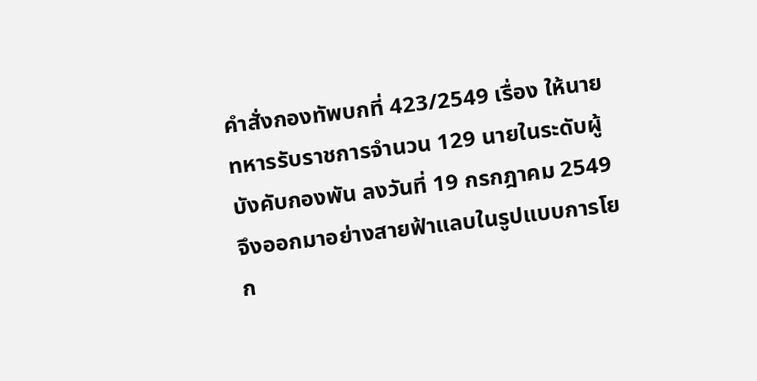คำสั่งกองทัพบกที่ 423/2549 เรื่อง ให้นายทหารรับราชการจำนวน 129 นายในระดับผู้บังคับกองพัน ลงวันที่ 19 กรกฎาคม 2549 จึงออกมาอย่างสายฟ้าแลบในรูปแบบการโยก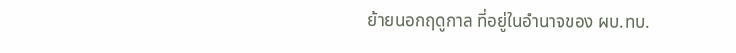ย้ายนอกฤดูกาล ที่อยู่ในอำนาจของ ผบ.ทบ.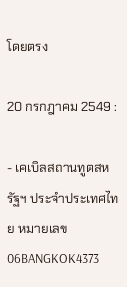โดยตรง

20 กรกฎาคม 2549 :

- เคเบิลสถานทูตสหรัฐฯ ประจำประเทศไทย หมายเลข 06BANGKOK4373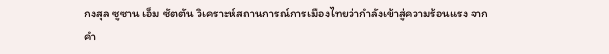กงสุล ซูซาน เอ็ม ซัตตัน วิเคราะห์สถานการณ์การเมืองไทยว่ากำลังเข้าสู่ความร้อนแรง จากคำ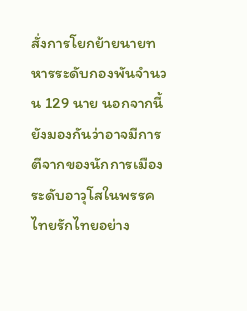สั่งการโยกย้ายนายทหารระดับกองพันจำนวน 129 นาย นอกจากนี้ยังมองกันว่าอาจมีการตีจากของนักการเมืองระดับอาวุโสในพรรคไทยรักไทยอย่าง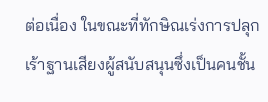ต่อเนื่อง ในขณะที่ทักษิณเร่งการปลุกเร้าฐานเสียงผู้สนับสนุนซึ่งเป็นคนชั้น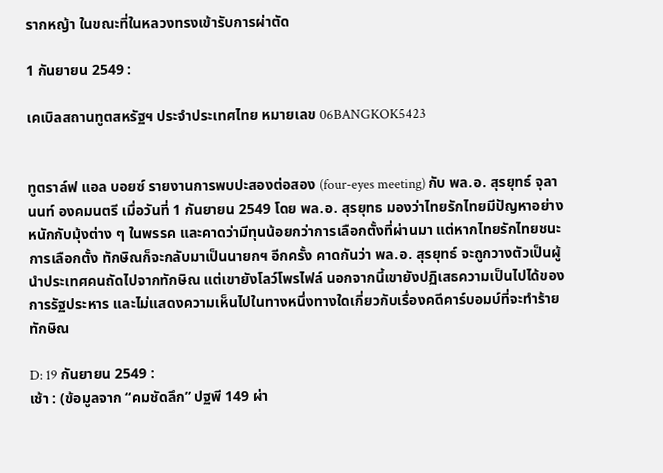รากหญ้า ในขณะที่ในหลวงทรงเข้ารับการผ่าตัด

1 กันยายน 2549 :

เคเบิลสถานทูตสหรัฐฯ ประจำประเทศไทย หมายเลข 06BANGKOK5423


ทูตราล์ฟ แอล บอยซ์ รายงานการพบปะสองต่อสอง (four-eyes meeting) กับ พล.อ. สุรยุทธ์ จุลานนท์ องคมนตรี เมื่อวันที่ 1 กันยายน 2549 โดย พล.อ. สุรยุทธ มองว่าไทยรักไทยมีปัญหาอย่างหนักกับมุ้งต่าง ๆ ในพรรค และคาดว่ามีทุนน้อยกว่าการเลือกตั้งที่ผ่านมา แต่หากไทยรักไทยชนะการเลือกตั้ง ทักษิณก็จะกลับมาเป็นนายกฯ อีกครั้ง คาดกันว่า พล.อ. สุรยุทธ์ จะถูกวางตัวเป็นผู้นำประเทศคนถัดไปจากทักษิณ แต่เขายังโลว์โพรไฟล์ นอกจากนี้เขายังปฏิเสธความเป็นไปได้ของการรัฐประหาร และไม่แสดงความเห็นไปในทางหนึ่งทางใดเกี่ยวกับเรื่องคดีคาร์บอมบ์ที่จะทำร้ายทักษิณ

D: 19 กันยายน 2549 :
เช้า : (ข้อมูลจาก “คมชัดลึก” ปฐพี 149 ผ่า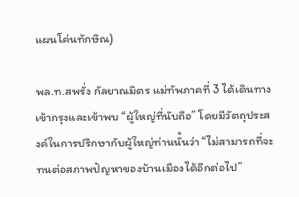แผนโค่นทักษิณ)

พล.ท.สพรั่ง กัลยาณมิตร แม่ทัพภาคที่ 3 ได้เดินทางเข้ากรุงและเข้าพบ “ผู้ใหญ่ที่นับถือ” โดยมีวัตถุประสงค์ในการปรึกษากับผู้ใหญ่ท่านนั้นว่า “ไม่สามารถที่จะทนต่อสภาพปัญหาของบ้านเมืองได้อีกต่อไป”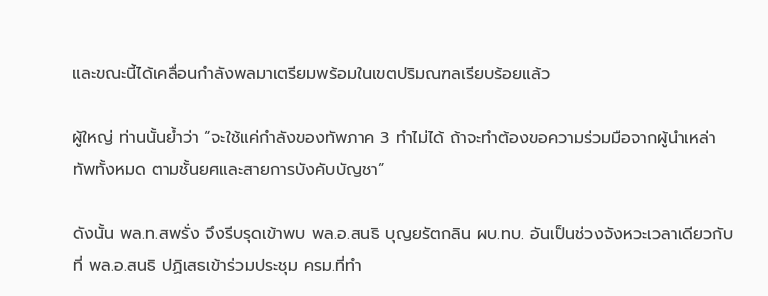และขณะนี้ได้เคลื่อนกำลังพลมาเตรียมพร้อมในเขตปริมณฑลเรียบร้อยแล้ว

ผู้ใหญ่ ท่านนั้นย้ำว่า “จะใช้แค่กำลังของทัพภาค 3 ทำไม่ได้ ถ้าจะทำต้องขอความร่วมมือจากผู้นำเหล่าทัพทั้งหมด ตามชั้นยศและสายการบังคับบัญชา”

ดังนั้น พล.ท.สพรั่ง จึงรีบรุดเข้าพบ พล.อ.สนธิ บุญยรัตกลิน ผบ.ทบ. อันเป็นช่วงจังหวะเวลาเดียวกับที่ พล.อ.สนธิ ปฏิเสธเข้าร่วมประชุม ครม.ที่ทำ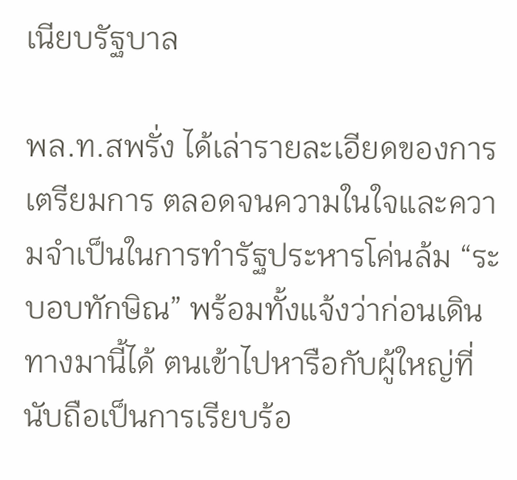เนียบรัฐบาล

พล.ท.สพรั่ง ได้เล่ารายละเอียดของการเตรียมการ ตลอดจนความในใจและความจำเป็นในการทำรัฐประหารโค่นล้ม “ระบอบทักษิณ” พร้อมทั้งแจ้งว่าก่อนเดินทางมานี้ได้ ตนเข้าไปหารือกับผู้ใหญ่ที่นับถือเป็นการเรียบร้อ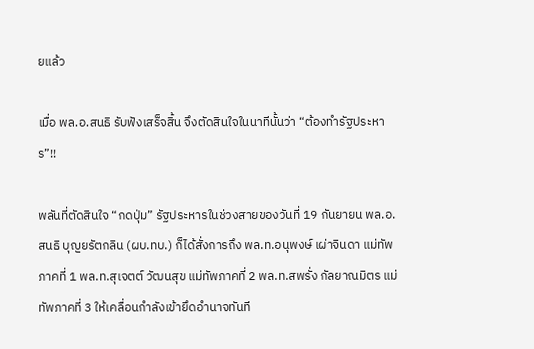ยแล้ว

เมื่อ พล.อ.สนธิ รับฟังเสร็จสิ้น จึงตัดสินใจในนาทีนั้นว่า “ต้องทำรัฐประหาร”!!

พลันที่ตัดสินใจ “กดปุ่ม” รัฐประหารในช่วงสายของวันที่ 19 กันยายน พล.อ.สนธิ บุญยรัตกลิน (ผบ.ทบ.) ก็ได้สั่งการถึง พล.ท.อนุพงษ์ เผ่าจินดา แม่ทัพภาคที่ 1 พล.ท.สุเจตต์ วัฒนสุข แม่ทัพภาคที่ 2 พล.ท.สพรั่ง กัลยาณมิตร แม่ทัพภาคที่ 3 ให้เคลื่อนกำลังเข้ายึดอำนาจทันที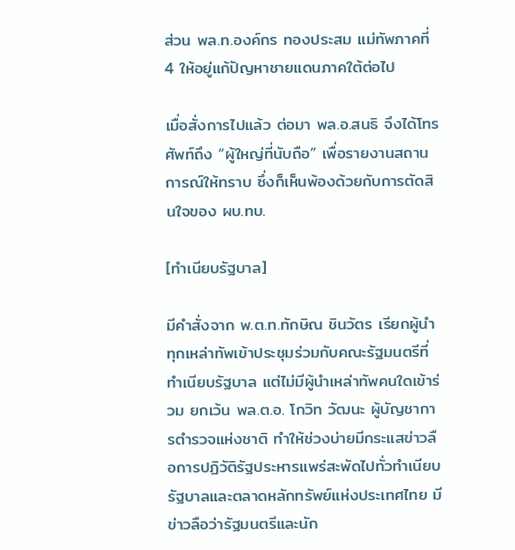ส่วน พล.ท.องค์กร ทองประสม แม่ทัพภาคที่ 4 ให้อยู่แก้ปัญหาชายแดนภาคใต้ต่อไป

เมื่อสั่งการไปแล้ว ต่อมา พล.อ.สนธิ จึงได้โทรศัพท์ถึง “ผู้ใหญ่ที่นับถือ” เพื่อรายงานสถานการณ์ให้ทราบ ซึ่งก็เห็นพ้องด้วยกับการตัดสินใจของ ผบ.ทบ.

[ทำเนียบรัฐบาล]

มีคำสั่งจาก พ.ต.ท.ทักษิณ ชินวัตร เรียกผู้นำทุกเหล่าทัพเข้าประชุมร่วมกับคณะรัฐมนตรีที่ทำเนียบรัฐบาล แต่ไม่มีผู้นำเหล่าทัพคนใดเข้าร่วม ยกเว้น พล.ต.อ. โกวิท วัฒนะ ผู้บัญชาการตำรวจแห่งชาติ ทำให้ช่วงบ่ายมีกระแสข่าวลือการปฏิวัติรัฐประหารแพร่สะพัดไปทั่วทำเนียบรัฐบาลและตลาดหลักทรัพย์แห่งประเทศไทย มีข่าวลือว่ารัฐมนตรีและนัก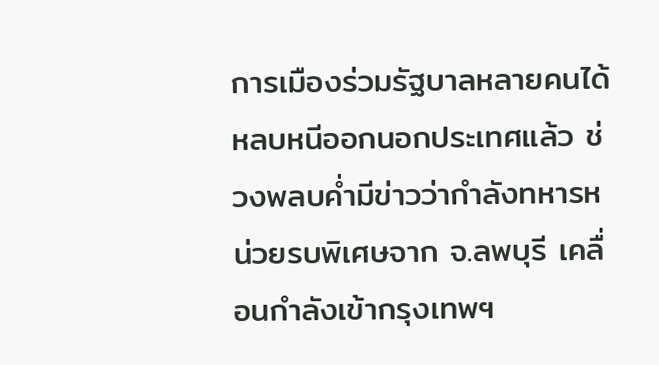การเมืองร่วมรัฐบาลหลายคนได้หลบหนีออกนอกประเทศแล้ว ช่วงพลบค่ำมีข่าวว่ากำลังทหารหน่วยรบพิเศษจาก จ.ลพบุรี เคลื่อนกำลังเข้ากรุงเทพฯ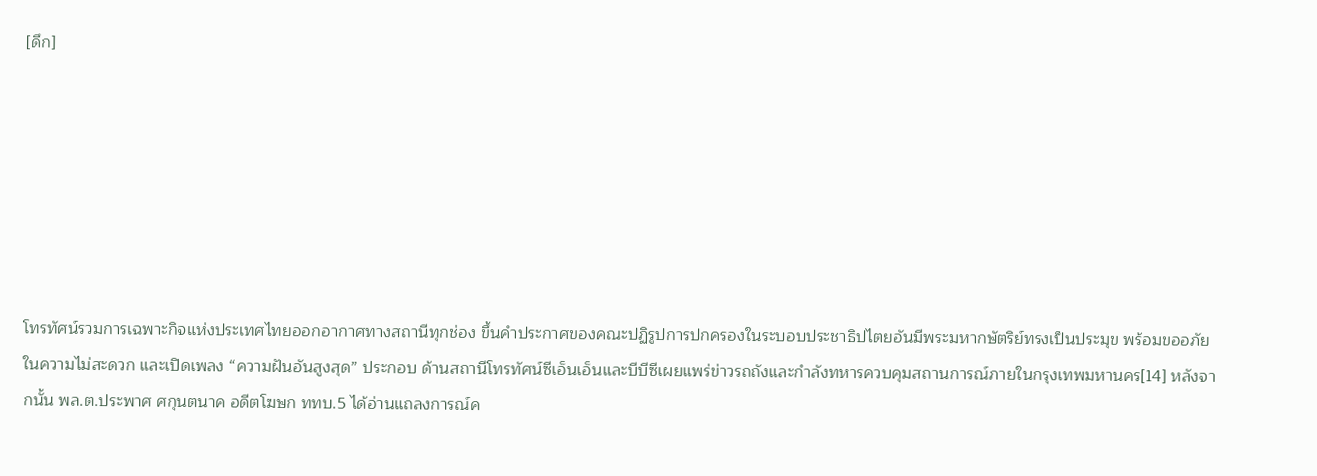[ดึก]







โทรทัศน์รวมการเฉพาะกิจแห่งประเทศไทยออกอากาศทางสถานีทุกช่อง ขึ้นคำประกาศของคณะปฏิรูปการปกครองในระบอบประชาธิปไตยอันมีพระมหากษัตริย์ทรงเป็นประมุข พร้อมขออภัยในความไม่สะดวก และเปิดเพลง “ความฝันอันสูงสุด” ประกอบ ด้านสถานีโทรทัศน์ซีเอ็นเอ็นและบีบีซีเผยแพร่ข่าวรถถังและกำลังทหารควบคุมสถานการณ์ภายในกรุงเทพมหานคร[14] หลังจากนั้น พล.ต.ประพาศ ศกุนตนาค อดีตโฆษก ททบ.5 ได้อ่านแถลงการณ์ค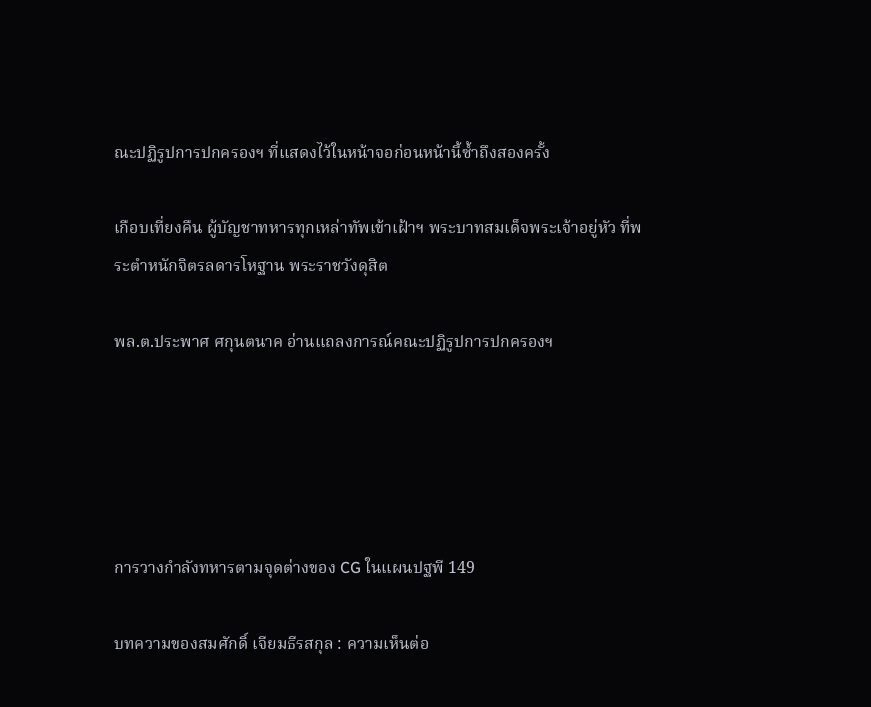ณะปฏิรูปการปกครองฯ ที่แสดงไว้ในหน้าจอก่อนหน้านี้ซ้ำถึงสองครั้ง

เกือบเที่ยงคืน ผู้บัญชาทหารทุกเหล่าทัพเข้าเฝ้าฯ พระบาทสมเด็จพระเจ้าอยู่หัว ที่พระตำหนักจิตรลดารโหฐาน พระราชวังดุสิต

พล.ต.ประพาศ ศกุนตนาค อ่านแถลงการณ์คณะปฏิรูปการปกครองฯ





การวางกำลังทหารตามจุดต่างของ CG ในแผนปฐพี 149

บทความของสมศักดิ์ เจียมธีรสกุล : ความเห็นต่อ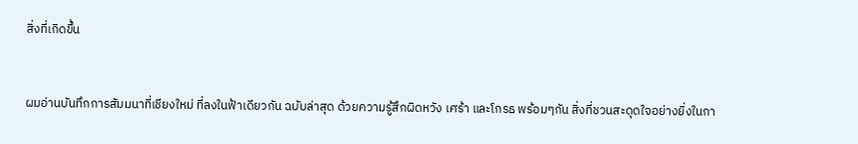สิ่งที่เกิดขึ้น


ผมอ่านบันทึกการสัมมนาที่เชียงใหม่ ที่ลงในฟ้าเดียวกัน ฉบับล่าสุด ด้วยความรู้สึกผิดหวัง เศร้า และโกรธ พร้อมๆกัน สิ่งที่ชวนสะดุดใจอย่างยิ่งในกา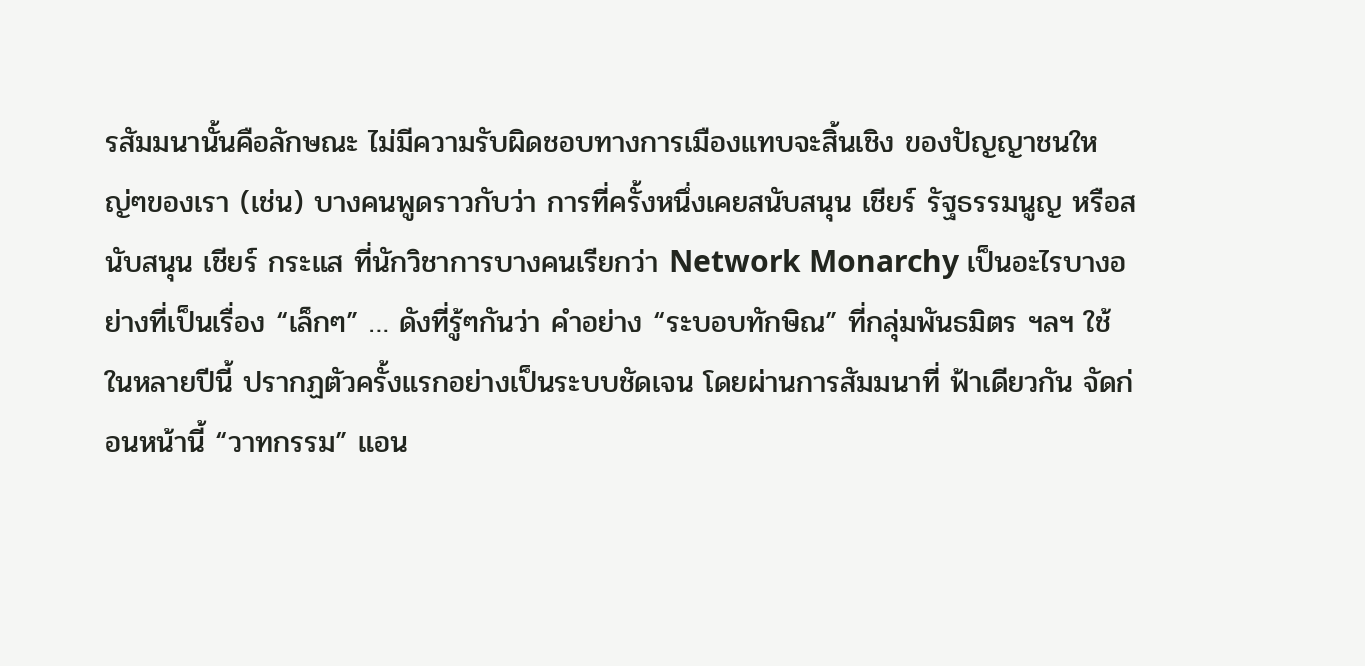รสัมมนานั้นคือลักษณะ ไม่มีความรับผิดชอบทางการเมืองแทบจะสิ้นเชิง ของปัญญาชนใหญ่ๆของเรา (เช่น) บางคนพูดราวกับว่า การที่ครั้งหนึ่งเคยสนับสนุน เชียร์ รัฐธรรมนูญ หรือสนับสนุน เชียร์ กระแส ที่นักวิชาการบางคนเรียกว่า Network Monarchy เป็นอะไรบางอย่างที่เป็นเรื่อง “เล็กๆ” … ดังที่รู้ๆกันว่า คำอย่าง “ระบอบทักษิณ” ที่กลุ่มพันธมิตร ฯลฯ ใช้ในหลายปีนี้ ปรากฏตัวครั้งแรกอย่างเป็นระบบชัดเจน โดยผ่านการสัมมนาที่ ฟ้าเดียวกัน จัดก่อนหน้านี้ “วาทกรรม” แอน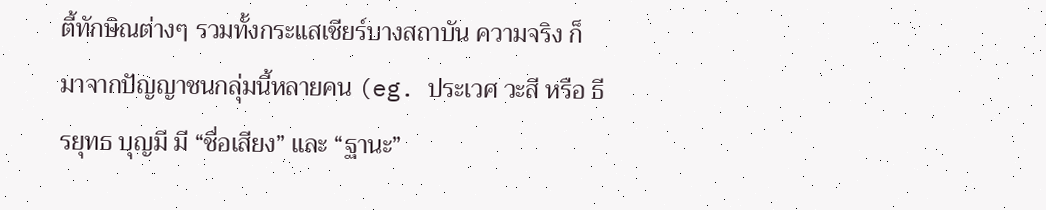ตี้ทักษิณต่างๆ รวมทั้งกระแสเชียร์บางสถาบัน ความจริง ก็มาจากปัญญาชนกลุ่มนี้หลายคน (eg. ประเวศ วะสี หรือ ธีรยุทธ บุญมี มี “ชื่อเสียง” และ “ฐานะ”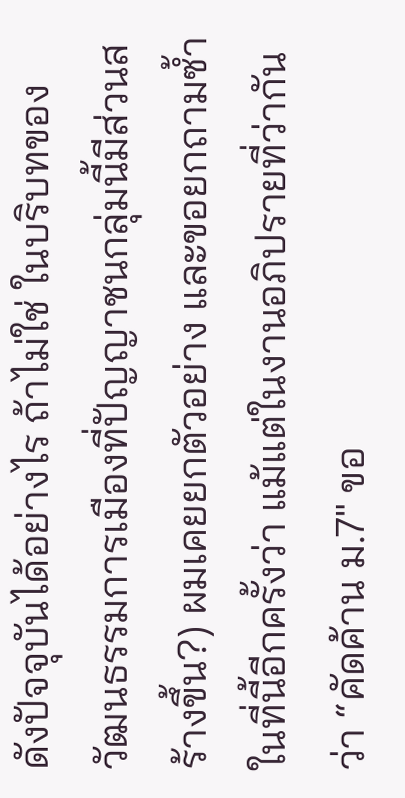ดังปัจจุบันได้อย่างไร ถ้าไม่ใช่ ในบริบทของวัฒนธรรมการเมืองที่ปัญญาชนกลุ่มนี้มีส่วนสร้างขึ้น?) ผมเคยยกตัวอย่าง และขอยกถามซ้ำในที่นี้อีกครั้งว่า แม้แต่ในงานอภิปรายที่ว่ากันว่า “คัดค้าน ม.7″ ขอ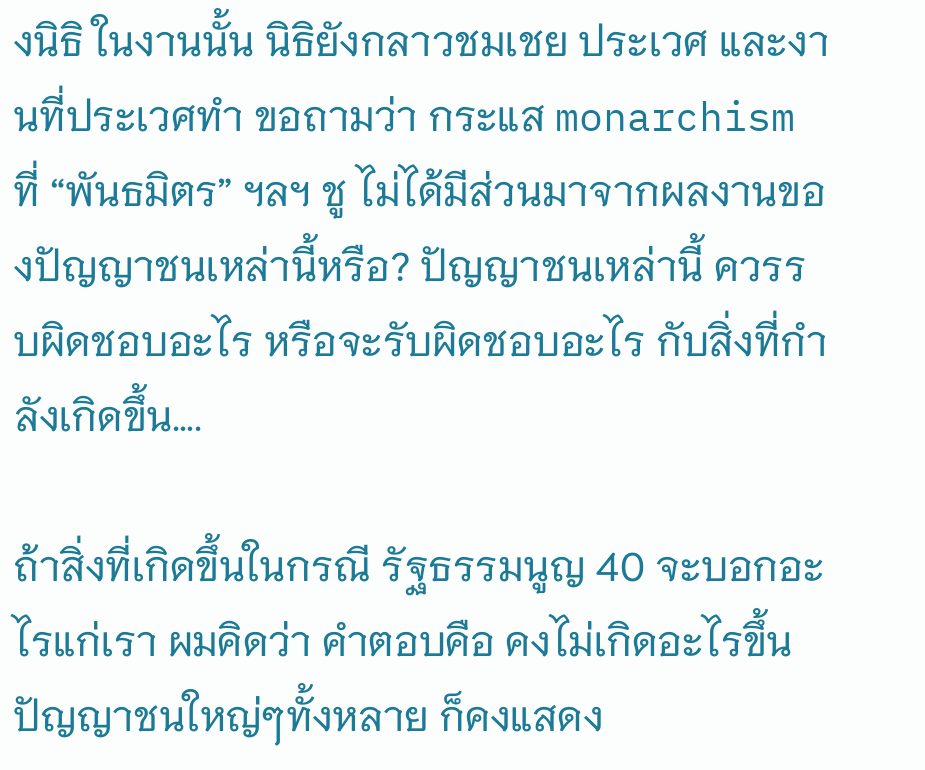งนิธิ ในงานนั้น นิธิยังกลาวชมเชย ประเวศ และงานที่ประเวศทำ ขอถามว่า กระแส monarchism ที่ “พันธมิตร” ฯลฯ ชู ไม่ได้มีส่วนมาจากผลงานของปัญญาชนเหล่านี้หรือ? ปัญญาชนเหล่านี้ ควรรบผิดชอบอะไร หรือจะรับผิดชอบอะไร กับสิ่งที่กำลังเกิดขึ้น….

ถ้าสิ่งที่เกิดขึ้นในกรณี รัฐธรรมนูญ 40 จะบอกอะไรแก่เรา ผมคิดว่า คำตอบคือ คงไม่เกิดอะไรขึ้น ปัญญาชนใหญ่ๆทั้งหลาย ก็คงแสดง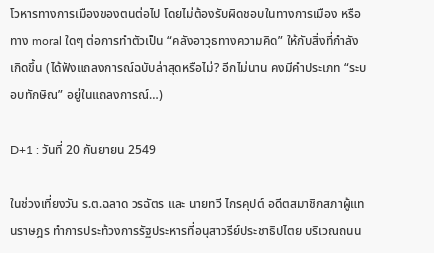โวหารทางการเมืองของตนต่อไป โดยไม่ต้องรับผิดชอบในทางการเมือง หรือทาง moral ใดๆ ต่อการทำตัวเป็น “คลังอาวุธทางความคิด” ให้กับสิ่งที่กำลังเกิดขึ้น (ได้ฟังแถลงการณ์ฉบับล่าสุดหรือไม่? อีกไม่นาน คงมีคำประเภท “ระบอบทักษิณ” อยู่ในแถลงการณ์…)

D+1 : วันที่ 20 กันยายน 2549

ในช่วงเที่ยงวัน ร.ต.ฉลาด วรฉัตร และ นายทวี ไกรคุปต์ อดีตสมาชิกสภาผู้แทนราษฎร ทำการประท้วงการรัฐประหารที่อนุสาวรีย์ประชาธิปไตย บริเวณถนน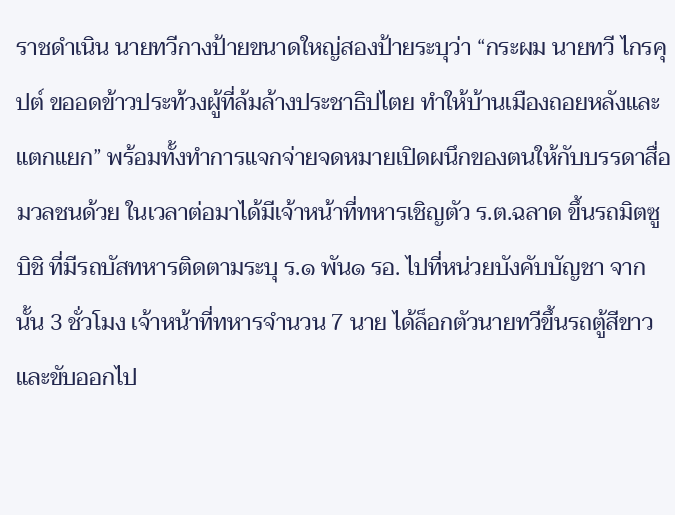ราชดำเนิน นายทวีกางป้ายขนาดใหญ่สองป้ายระบุว่า “กระผม นายทวี ไกรคุปต์ ขออดข้าวประท้วงผู้ที่ล้มล้างประชาธิปไตย ทำให้บ้านเมืองถอยหลังและแตกแยก” พร้อมทั้งทำการแจกจ่ายจดหมายเปิดผนึกของตนให้กับบรรดาสื่อมวลชนด้วย ในเวลาต่อมาได้มีเจ้าหน้าที่ทหารเชิญตัว ร.ต.ฉลาด ขึ้นรถมิตซูบิชิ ที่มีรถบัสทหารติดตามระบุ ร.๑ พัน๑ รอ. ไปที่หน่วยบังคับบัญชา จากนั้น 3 ชั่วโมง เจ้าหน้าที่ทหารจำนวน 7 นาย ได้ล็อกตัวนายทวีขึ้นรถตู้สีขาวและขับออกไป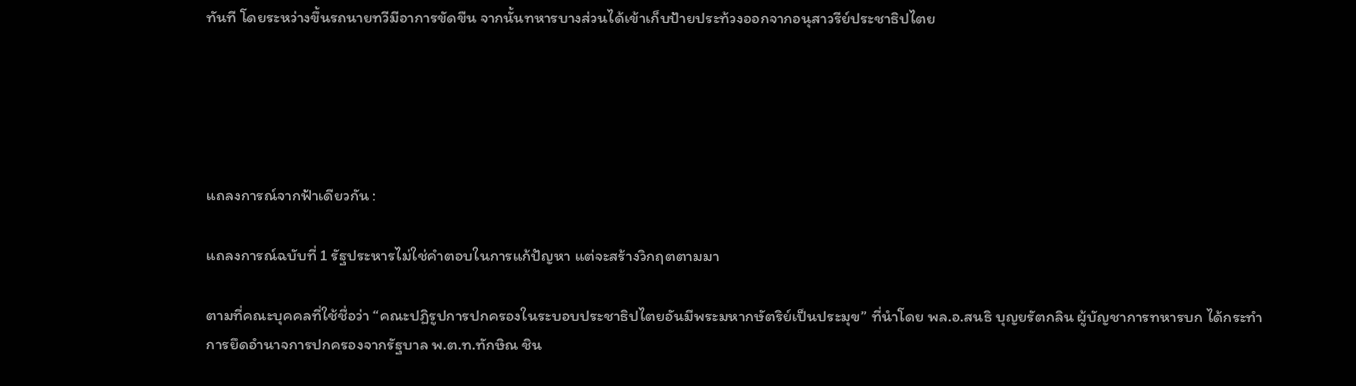ทันที โดยระหว่างขึ้นรถนายทวีมีอาการขัดขืน จากนั้นทหารบางส่วนได้เข้าเก็บป้ายประท้วงออกจากอนุสาวรีย์ประชาธิปไตย





แถลงการณ์จากฟ้าเดียวกัน :

แถลงการณ์ฉบับที่ 1 รัฐประหารไม่ใช่คำตอบในการแก้ปัญหา แต่จะสร้างวิกฤตตามมา

ตามที่คณะบุคคลที่ใช้ชื่อว่า “คณะปฏิรูปการปกครองในระบอบประชาธิปไตยอันมีพระมหากษัตริย์เป็นประมุข” ที่นำโดย พล.อ.สนธิ บุญยรัตกลิน ผู้บัญชาการทหารบก ได้กระทำการยึดอำนาจการปกครองจากรัฐบาล พ.ต.ท.ทักษิณ ชิน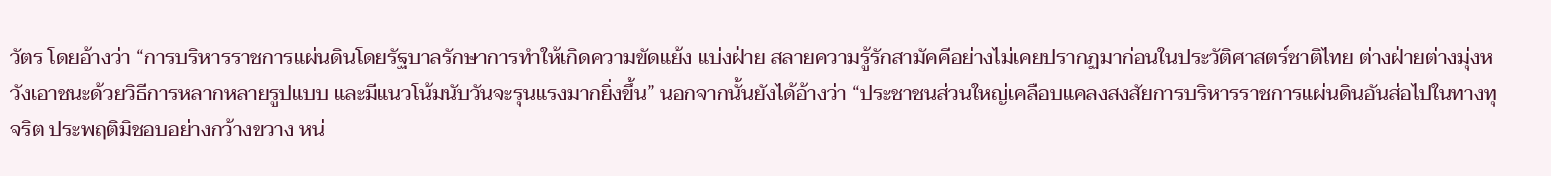วัตร โดยอ้างว่า “การบริหารราชการแผ่นดินโดยรัฐบาลรักษาการทำให้เกิดความขัดแย้ง แบ่งฝ่าย สลายความรู้รักสามัคคีอย่างไม่เคยปรากฏมาก่อนในประวัติศาสตร์ชาติไทย ต่างฝ่ายต่างมุ่งหวังเอาชนะด้วยวิธีการหลากหลายรูปแบบ และมีแนวโน้มนับวันจะรุนแรงมากยิ่งขึ้น” นอกจากนั้นยังได้อ้างว่า “ประชาชนส่วนใหญ่เคลือบแคลงสงสัยการบริหารราชการแผ่นดินอันส่อไปในทางทุจริต ประพฤติมิชอบอย่างกว้างขวาง หน่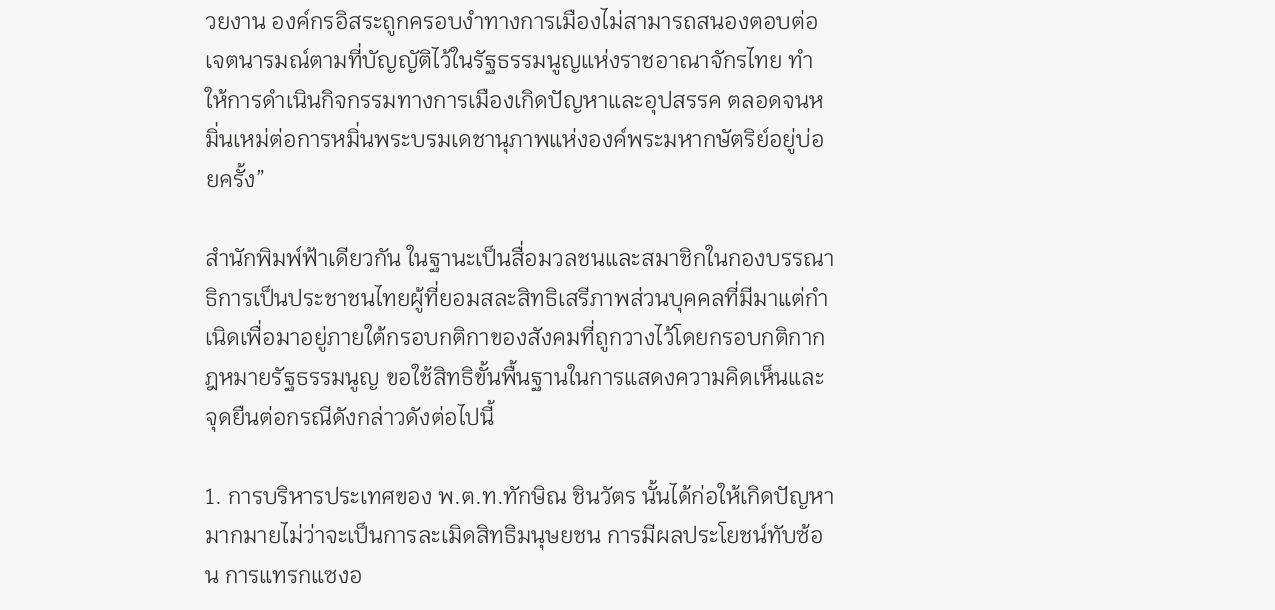วยงาน องค์กรอิสระถูกครอบงำทางการเมืองไม่สามารถสนองตอบต่อเจตนารมณ์ตามที่บัญญัติไว้ในรัฐธรรมนูญแห่งราชอาณาจักรไทย ทำให้การดำเนินกิจกรรมทางการเมืองเกิดปัญหาและอุปสรรค ตลอดจนหมิ่นเหม่ต่อการหมิ่นพระบรมเดชานุภาพแห่งองค์พระมหากษัตริย์อยู่บ่อยครั้ง”

สำนักพิมพ์ฟ้าเดียวกัน ในฐานะเป็นสื่อมวลชนและสมาชิกในกองบรรณาธิการเป็นประชาชนไทยผู้ที่ยอมสละสิทธิเสรีภาพส่วนบุคคลที่มีมาแต่กำเนิดเพื่อมาอยู่ภายใต้กรอบกติกาของสังคมที่ถูกวางไว้โดยกรอบกติกากฎหมายรัฐธรรมนูญ ขอใช้สิทธิขั้นพื้นฐานในการแสดงความคิดเห็นและจุดยืนต่อกรณีดังกล่าวดังต่อไปนี้

1. การบริหารประเทศของ พ.ต.ท.ทักษิณ ชินวัตร นั้นได้ก่อให้เกิดปัญหามากมายไม่ว่าจะเป็นการละเมิดสิทธิมนุษยชน การมีผลประโยชน์ทับซ้อน การแทรกแซงอ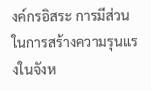งค์กรอิสระ การมีส่วนในการสร้างความรุนแรงในจังห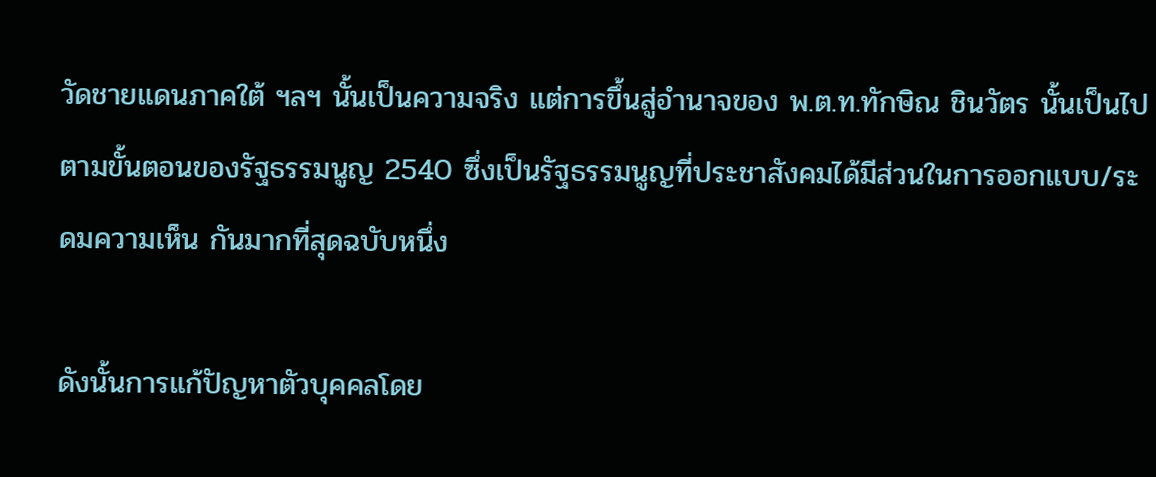วัดชายแดนภาคใต้ ฯลฯ นั้นเป็นความจริง แต่การขึ้นสู่อำนาจของ พ.ต.ท.ทักษิณ ชินวัตร นั้นเป็นไปตามขั้นตอนของรัฐธรรมนูญ 2540 ซึ่งเป็นรัฐธรรมนูญที่ประชาสังคมได้มีส่วนในการออกแบบ/ระดมความเห็น กันมากที่สุดฉบับหนึ่ง

ดังนั้นการแก้ปัญหาตัวบุคคลโดย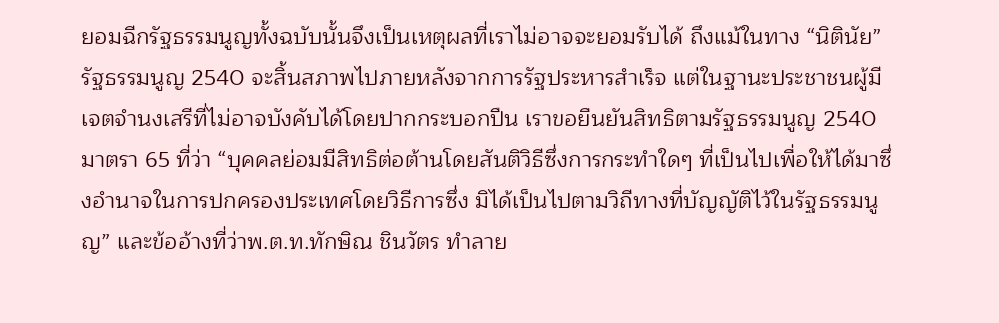ยอมฉีกรัฐธรรมนูญทั้งฉบับนั้นจึงเป็นเหตุผลที่เราไม่อาจจะยอมรับได้ ถึงแม้ในทาง “นิตินัย” รัฐธรรมนูญ 2540 จะสิ้นสภาพไปภายหลังจากการรัฐประหารสำเร็จ แต่ในฐานะประชาชนผู้มีเจตจำนงเสรีที่ไม่อาจบังคับได้โดยปากกระบอกปืน เราขอยืนยันสิทธิตามรัฐธรรมนูญ 2540 มาตรา 65 ที่ว่า “บุคคลย่อมมีสิทธิต่อต้านโดยสันติวิธีซึ่งการกระทำใดๆ ที่เป็นไปเพื่อให้ได้มาซึ่งอำนาจในการปกครองประเทศโดยวิธีการซึ่ง มิได้เป็นไปตามวิถีทางที่บัญญัติไว้ในรัฐธรรมนูญ” และข้ออ้างที่ว่าพ.ต.ท.ทักษิณ ชินวัตร ทำลาย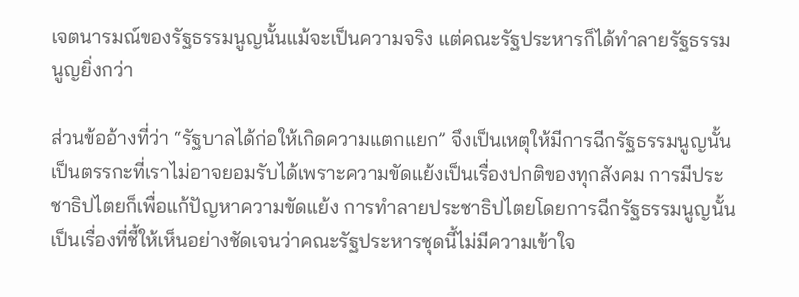เจตนารมณ์ของรัฐธรรมนูญนั้นแม้จะเป็นความจริง แต่คณะรัฐประหารก็ได้ทำลายรัฐธรรมนูญยิ่งกว่า

ส่วนข้ออ้างที่ว่า “รัฐบาลได้ก่อให้เกิดความแตกแยก” จึงเป็นเหตุให้มีการฉีกรัฐธรรมนูญนั้น เป็นตรรกะที่เราไม่อาจยอมรับได้เพราะความขัดแย้งเป็นเรื่องปกติของทุกสังคม การมีประชาธิปไตยก็เพื่อแก้ปัญหาความขัดแย้ง การทำลายประชาธิปไตยโดยการฉีกรัฐธรรมนูญนั้นเป็นเรื่องที่ชี้ให้เห็นอย่างชัดเจนว่าคณะรัฐประหารชุดนี้ไม่มีความเข้าใจ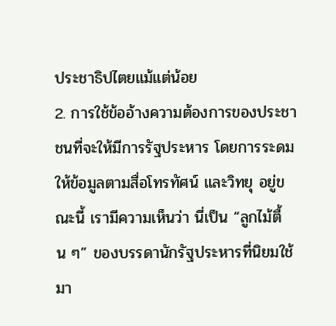ประชาธิปไตยแม้แต่น้อย
2. การใช้ข้ออ้างความต้องการของประชาชนที่จะให้มีการรัฐประหาร โดยการระดมให้ข้อมูลตามสื่อโทรทัศน์ และวิทยุ อยู่ขณะนี้ เรามีความเห็นว่า นี่เป็น “ลูกไม้ตื้น ๆ” ของบรรดานักรัฐประหารที่นิยมใช้มา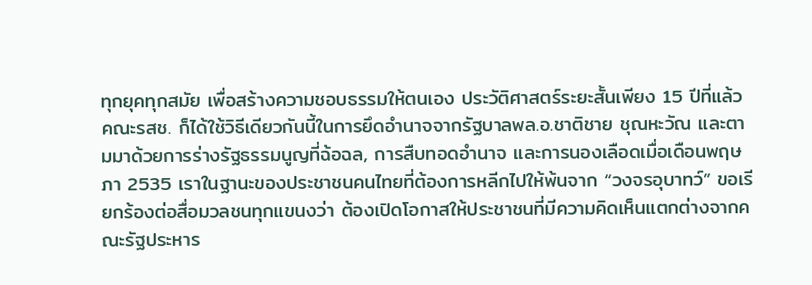ทุกยุคทุกสมัย เพื่อสร้างความชอบธรรมให้ตนเอง ประวัติศาสตร์ระยะสั้นเพียง 15 ปีที่แล้ว คณะรสช. ก็ได้ใช้วิธีเดียวกันนี้ในการยึดอำนาจจากรัฐบาลพล.อ.ชาติชาย ชุณหะวัณ และตามมาด้วยการร่างรัฐธรรมนูญที่ฉ้อฉล, การสืบทอดอำนาจ และการนองเลือดเมื่อเดือนพฤษภา 2535 เราในฐานะของประชาชนคนไทยที่ต้องการหลีกไปให้พ้นจาก “วงจรอุบาทว์” ขอเรียกร้องต่อสื่อมวลชนทุกแขนงว่า ต้องเปิดโอกาสให้ประชาชนที่มีความคิดเห็นแตกต่างจากคณะรัฐประหาร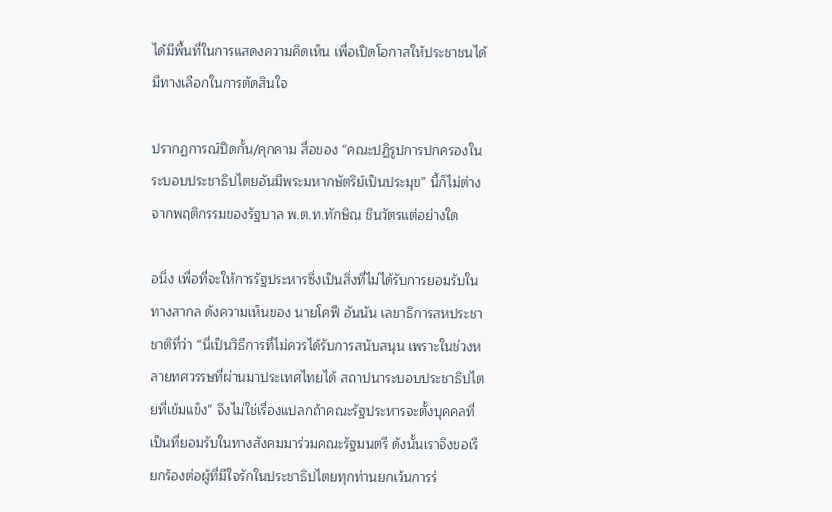ได้มีพื้นที่ในการแสดงความคิดเห็น เพื่อเปิดโอกาสให้ประชาชนได้มีทางเลือกในการตัดสินใจ

ปรากฏการณ์ปิดกั้น/คุกคาม สื่อของ “คณะปฏิรูปการปกครองในระบอบประชาธิปไตยอันมีพระมหากษัตริย์เป็นประมุข” นี้ก็ไม่ต่างจากพฤติกรรมของรัฐบาล พ.ต.ท.ทักษิณ ชินวัตรแต่อย่างใด

อนึ่ง เพื่อที่จะให้การรัฐประหารซึ่งเป็นสิ่งที่ไม่ได้รับการยอมรับในทางสากล ดังความเห็นของ นายโคฟี อันนัน เลขาธิการสหประชาชาติที่ว่า “นี่เป็นวิธีการที่ไม่ควรได้รับการสนับสนุน เพราะในช่วงหลายทศวรรษที่ผ่านมาประเทศไทยได้ สถาปนาระบอบประชาธิปไตยที่เข้มแข็ง” จึงไม่ใช่เรื่องแปลกถ้าคณะรัฐประหารจะตั้งบุคคลที่เป็นที่ยอมรับในทางสังคมมาร่วมคณะรัฐมนตรี ดังนั้นเราจึงขอเรียกร้องต่อผู้ที่มีใจรักในประชาธิปไตยทุกท่านยกเว้นการร่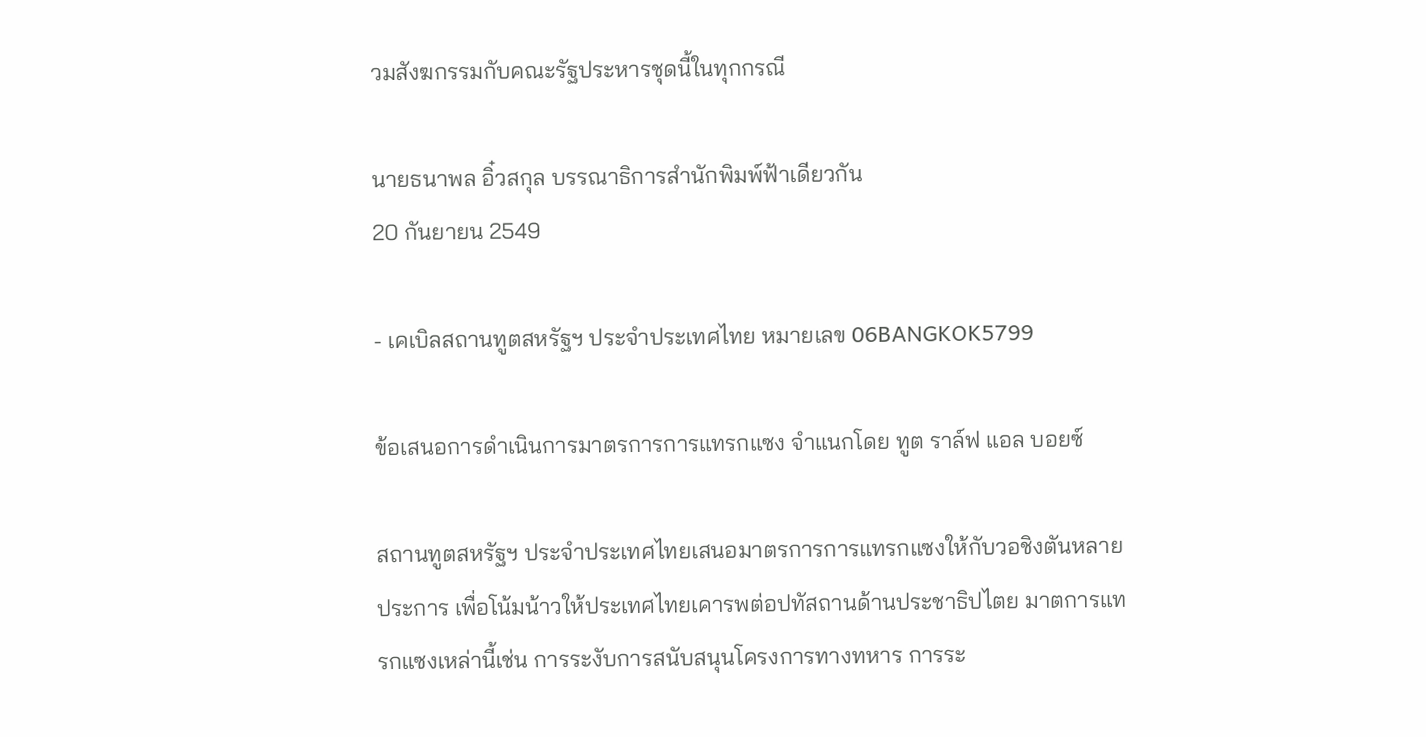วมสังฆกรรมกับคณะรัฐประหารชุดนี้ในทุกกรณี

นายธนาพล อิ๋วสกุล บรรณาธิการสำนักพิมพ์ฟ้าเดียวกัน
20 กันยายน 2549

- เคเบิลสถานทูตสหรัฐฯ ประจำประเทศไทย หมายเลข 06BANGKOK5799

ข้อเสนอการดำเนินการมาตรการการแทรกแซง จำแนกโดย ทูต ราล์ฟ แอล บอยซ์

สถานทูตสหรัฐฯ ประจำประเทศไทยเสนอมาตรการการแทรกแซงให้กับวอชิงตันหลายประการ เพื่อโน้มน้าวให้ประเทศไทยเคารพต่อปทัสถานด้านประชาธิปไตย มาตการแทรกแซงเหล่านี้เช่น การระงับการสนับสนุนโครงการทางทหาร การระ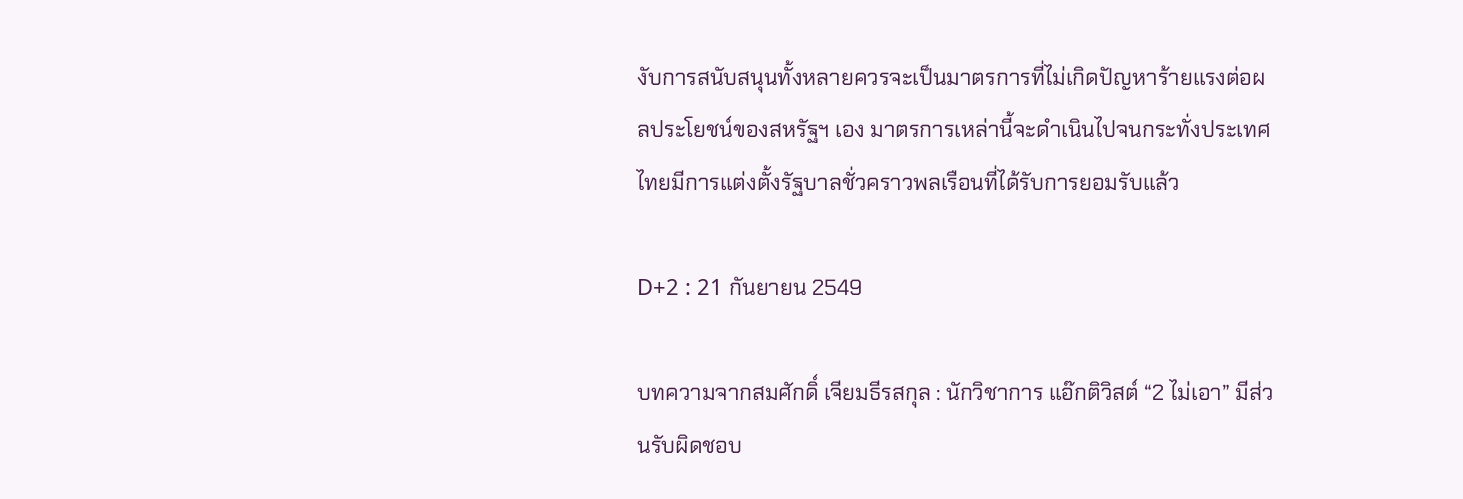งับการสนับสนุนทั้งหลายควรจะเป็นมาตรการที่ไม่เกิดปัญหาร้ายแรงต่อผลประโยชน์ของสหรัฐฯ เอง มาตรการเหล่านี้จะดำเนินไปจนกระทั่งประเทศไทยมีการแต่งตั้งรัฐบาลชั่วคราวพลเรือนที่ได้รับการยอมรับแล้ว

D+2 : 21 กันยายน 2549

บทความจากสมศักดิ์ เจียมธีรสกุล : นักวิชาการ แอ๊กติวิสต์ “2 ไม่เอา” มีส่วนรับผิดชอบ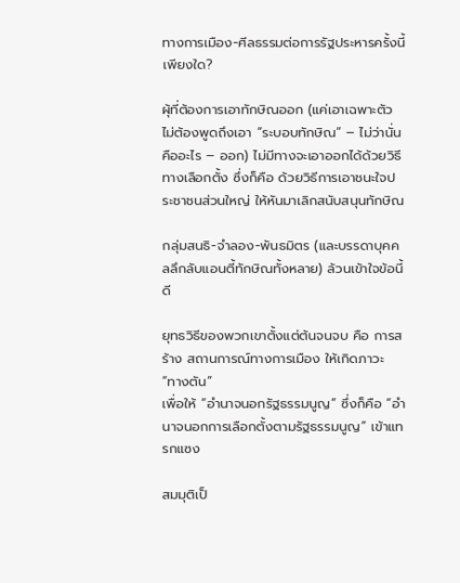ทางการเมือง-ศีลธรรมต่อการรัฐประหารครั้งนี้เพียงใด?

ผุ้ที่ต้องการเอาทักษิณออก (แค่เอาเฉพาะตัว ไม่ต้องพูดถึงเอา “ระบอบทักษิณ” – ไม่ว่านั่นคืออะไร – ออก) ไม่มีทางจะเอาออกได้ด้วยวิธีทางเลือกตั้ง ซึ่งก็คือ ด้วยวิธีการเอาชนะใจประชาชนส่วนใหญ่ ให้หันมาเลิกสนับสนุนทักษิณ

กลุ่มสนธิ-จำลอง-พันธมิตร (และบรรดาบุคคลลึกลับแอนตี้ทักษิณทั้งหลาย) ล้วนเข้าใจข้อนี้ดี

ยุทธวิธีของพวกเขาตั้งแต่ต้นจนจบ คือ การสร้าง สถานการณ์ทางการเมือง ให้เกิดภาวะ “ทางตัน”
เพื่อให้ “อำนาจนอกรัฐธรรมนูญ” ซึ่งก็คือ “อำนาจนอกการเลือกตั้งตามรัฐธรรมนูญ” เข้าแทรกแซง

สมมุติเป็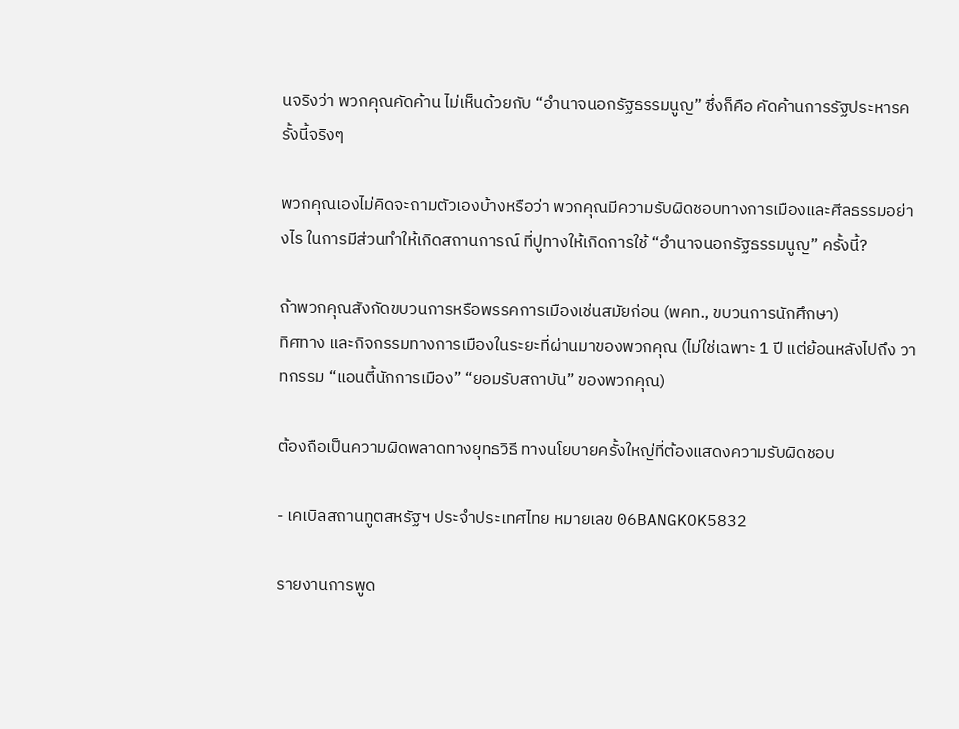นจริงว่า พวกคุณคัดค้าน ไม่เห็นด้วยกับ “อำนาจนอกรัฐธรรมนูญ” ซึ่งก็คือ คัดค้านการรัฐประหารครั้งนี้จริงๆ

พวกคุณเองไม่คิดจะถามตัวเองบ้างหรือว่า พวกคุณมีความรับผิดชอบทางการเมืองและศีลธรรมอย่างไร ในการมีส่วนทำให้เกิดสถานการณ์ ที่ปูทางให้เกิดการใช้ “อำนาจนอกรัฐธรรมนูญ” ครั้งนี้?

ถ้าพวกคุณสังกัดขบวนการหรือพรรคการเมืองเช่นสมัยก่อน (พคท., ขบวนการนักศึกษา)
ทิศทาง และกิจกรรมทางการเมืองในระยะที่ผ่านมาของพวกคุณ (ไม่ใช่เฉพาะ 1 ปี แต่ย้อนหลังไปถึง วาทกรรม “แอนตี้นักการเมือง” “ยอมรับสถาบัน” ของพวกคุณ)

ต้องถือเป็นความผิดพลาดทางยุทธวิธี ทางนโยบายครั้งใหญ่ที่ต้องแสดงความรับผิดชอบ

- เคเบิลสถานทูตสหรัฐฯ ประจำประเทศไทย หมายเลข 06BANGKOK5832

รายงานการพูด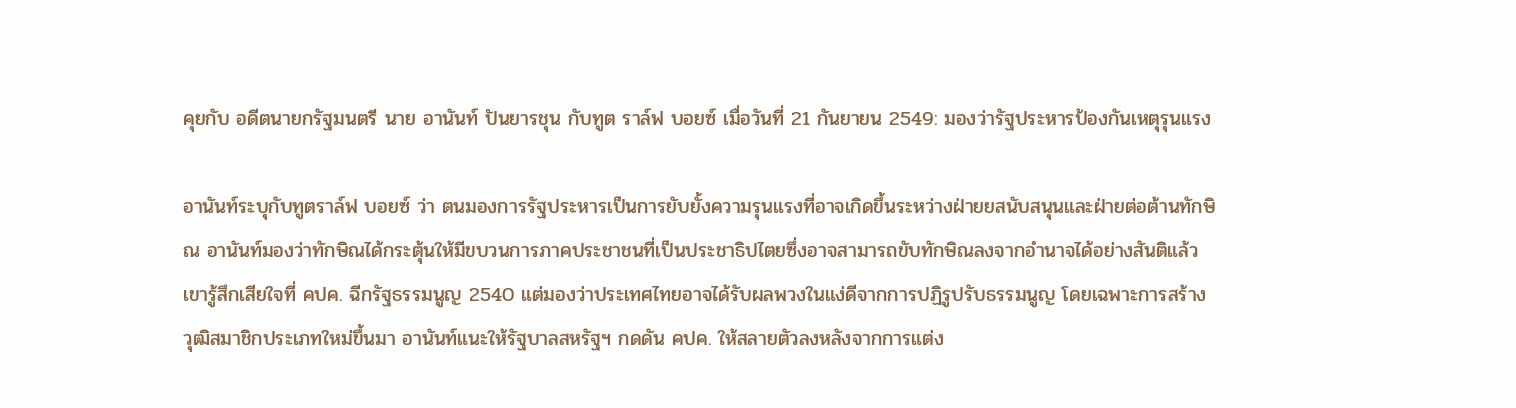คุยกับ อดีตนายกรัฐมนตรี นาย อานันท์ ปันยารชุน กับทูต ราล์ฟ บอยซ์ เมื่อวันที่ 21 กันยายน 2549: มองว่ารัฐประหารป้องกันเหตุรุนแรง

อานันท์ระบุกับทูตราล์ฟ บอยซ์ ว่า ตนมองการรัฐประหารเป็นการยับยั้งความรุนแรงที่อาจเกิดขึ้นระหว่างฝ่ายยสนับสนุนและฝ่ายต่อต้านทักษิณ อานันท์มองว่าทักษิณได้กระตุ้นให้มีขบวนการภาคประชาชนที่เป็นประชาธิปไตยซึ่งอาจสามารถขับทักษิณลงจากอำนาจได้อย่างสันติแล้ว เขารู้สึกเสียใจที่ คปค. ฉีกรัฐธรรมนูญ 2540 แต่มองว่าประเทศไทยอาจได้รับผลพวงในแง่ดีจากการปฏิรูปรับธรรมนูญ โดยเฉพาะการสร้าง วุฒิสมาชิกประเภทใหม่ขึ้นมา อานันท์แนะให้รัฐบาลสหรัฐฯ กดดัน คปค. ให้สลายตัวลงหลังจากการแต่ง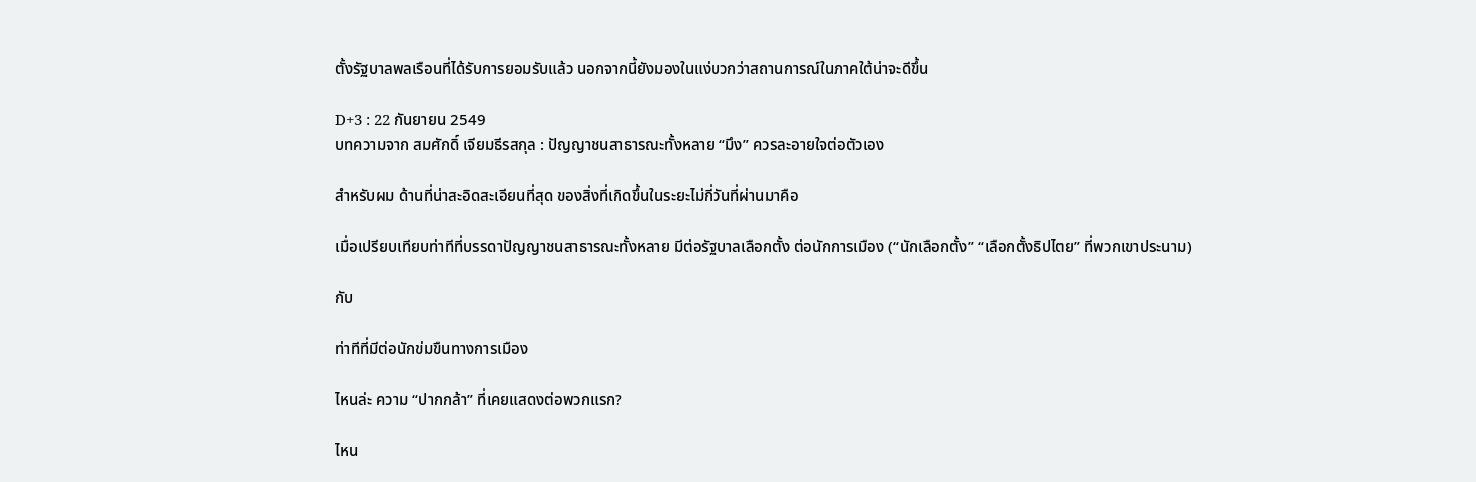ตั้งรัฐบาลพลเรือนที่ได้รับการยอมรับแล้ว นอกจากนี้ยังมองในแง่บวกว่าสถานการณ์ในภาคใต้น่าจะดีขึ้น

D+3 : 22 กันยายน 2549
บทความจาก สมศักดิ์ เจียมธีรสกุล : ปัญญาชนสาธารณะทั้งหลาย “มึง” ควรละอายใจต่อตัวเอง

สำหรับผม ด้านที่น่าสะอิดสะเอียนที่สุด ของสิ่งที่เกิดขึ้นในระยะไม่กี่วันที่ผ่านมาคือ

เมื่อเปรียบเทียบท่าทีที่บรรดาปัญญาชนสาธารณะทั้งหลาย มีต่อรัฐบาลเลือกตั้ง ต่อนักการเมือง (“นักเลือกตั้ง” “เลือกตั้งธิปไตย” ที่พวกเขาประนาม)

กับ

ท่าทีที่มีต่อนักข่มขืนทางการเมือง

ไหนล่ะ ความ “ปากกล้า” ที่เคยแสดงต่อพวกแรก?

ไหน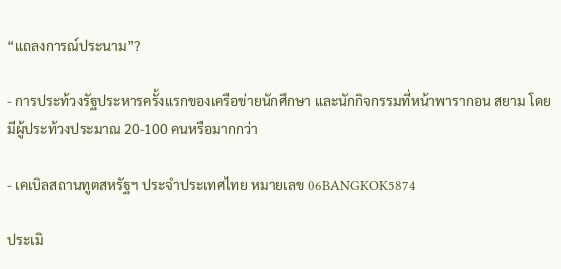“แถลงการณ์ประนาม”?

- การประท้วงรัฐประหารครั้งแรกของเครือข่ายนักศึกษา และนักกิจกรรมที่หน้าพารากอน สยาม โดยมีผู้ประท้วงประมาณ 20-100 คนหรือมากกว่า

- เคเบิลสถานทูตสหรัฐฯ ประจำประเทศไทย หมายเลข 06BANGKOK5874

ประเมิ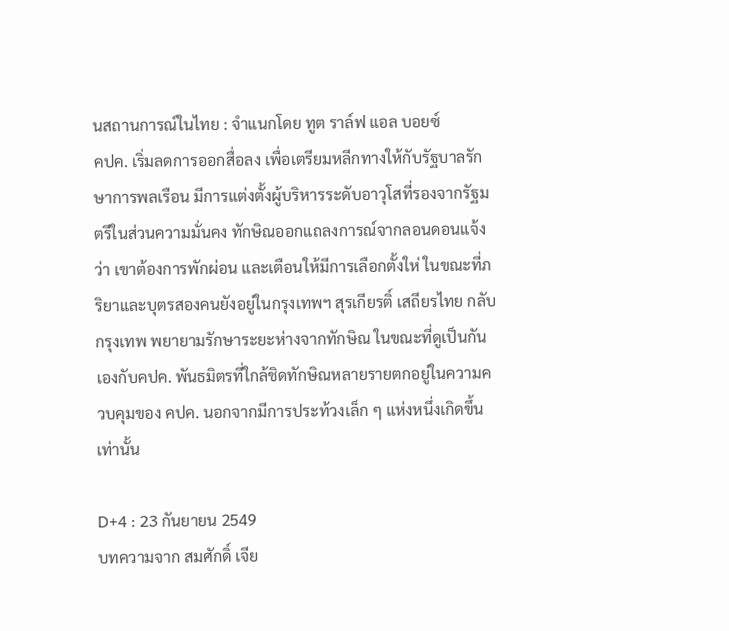นสถานการณ์ในไทย : จำแนกโดย ทูต ราล์ฟ แอล บอยซ์
คปค. เริ่มลดการออกสื่อลง เพื่อเตรียมหลีกทางให้กับรัฐบาลรักษาการพลเรือน มีการแต่งตั้งผู้บริหารระดับอาวุโสที่รองจากรัฐมตรีในส่วนความมั่นคง ทักษิณออกแถลงการณ์จากลอนดอนแจ้งว่า เขาต้องการพักผ่อน และเตือนให้มีการเลือกตั้งให่ ในขณะที่ภริยาและบุตรสองคนยังอยู่ในกรุงเทพฯ สุรเกียรติ์ เสถียรไทย กลับกรุงเทพ พยายามรักษาระยะห่างจากทักษิณ ในขณะที่ดูเป็นกันเองกับคปค. พันธมิตรที่ใกล้ชิดทักษิณหลายรายตกอยู่ในความควบคุมของ คปค. นอกจากมีการประท้วงเล็ก ๆ แห่งหนึ่งเกิดขึ้นเท่านั้น

D+4 : 23 กันยายน 2549
บทความจาก สมศักดิ์ เจีย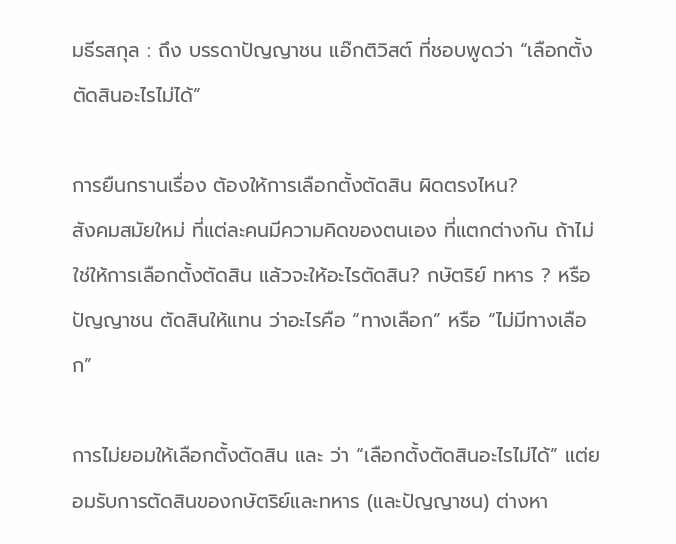มธีรสกุล : ถึง บรรดาปัญญาชน แอ๊กติวิสต์ ที่ชอบพูดว่า “เลือกตั้งตัดสินอะไรไม่ได้”

การยืนกรานเรื่อง ต้องให้การเลือกตั้งตัดสิน ผิดตรงไหน?
สังคมสมัยใหม่ ที่แต่ละคนมีความคิดของตนเอง ที่แตกต่างกัน ถ้าไม่ใช่ให้การเลือกตั้งตัดสิน แล้วจะให้อะไรตัดสิน? กษัตริย์ ทหาร ? หรือ ปัญญาชน ตัดสินให้แทน ว่าอะไรคือ “ทางเลือก” หรือ “ไม่มีทางเลือก”

การไม่ยอมให้เลือกตั้งตัดสิน และ ว่า “เลือกตั้งตัดสินอะไรไม่ได้” แต่ยอมรับการตัดสินของกษัตริย์และทหาร (และปัญญาชน) ต่างหา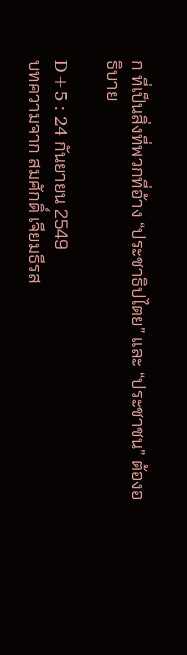ก ที่เป็นสิ่งที่พวกที่อ้าง “ประชาธิปไตย” และ “ประชาชน” ต้องอธิบาย

D+5 : 24 กันยายน 2549
บทความจาก สมศักดิ์ เจียมธีรส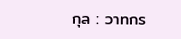กุล : วาทกร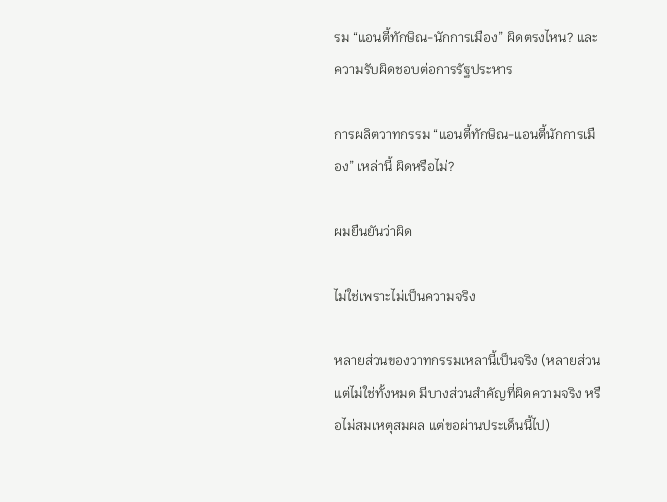รม “แอนตี้ทักษิณ-นักการเมือง” ผิดตรงไหน? และความรับผิดชอบต่อการรัฐประหาร

การผลิตวาทกรรม “แอนตี้ทักษิณ-แอนตี้นักการเมือง” เหล่านี้ ผิดหรือไม่?

ผมยืนยันว่าผิด

ไม่ใช่เพราะไม่เป็นความจริง

หลายส่วนของวาทกรรมเหลานี้เป็นจริง (หลายส่วน แต่ไม่ใช่ทั้งหมด มีบางส่วนสำคัญที่ผิดความจริง หรือไม่สมเหตุสมผล แต่ขอผ่านประเด็นนี้ไป)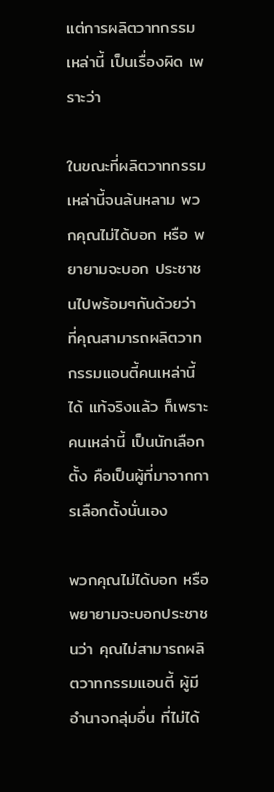แต่การผลิตวาทกรรมเหล่านี้ เป็นเรื่องผิด เพราะว่า

ในขณะที่ผลิตวาทกรรมเหล่านี้จนล้นหลาม พวกคุณไม่ได้บอก หรือ พยายามจะบอก ประชาชนไปพร้อมๆกันด้วยว่า ที่คุณสามารถผลิตวาทกรรมแอนตี้คนเหล่านี้ได้ แท้จริงแล้ว ก็เพราะคนเหล่านี้ เป็นนักเลือกตั้ง คือเป็นผู้ที่มาจากการเลือกตั้งนั่นเอง

พวกคุณไม่ได้บอก หรือ พยายามจะบอกประชาชนว่า คุณไม่สามารถผลิตวาทกรรมแอนตี้ ผู้มีอำนาจกลุ่มอื่น ที่ไม่ได้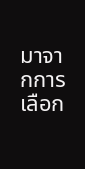มาจากการเลือก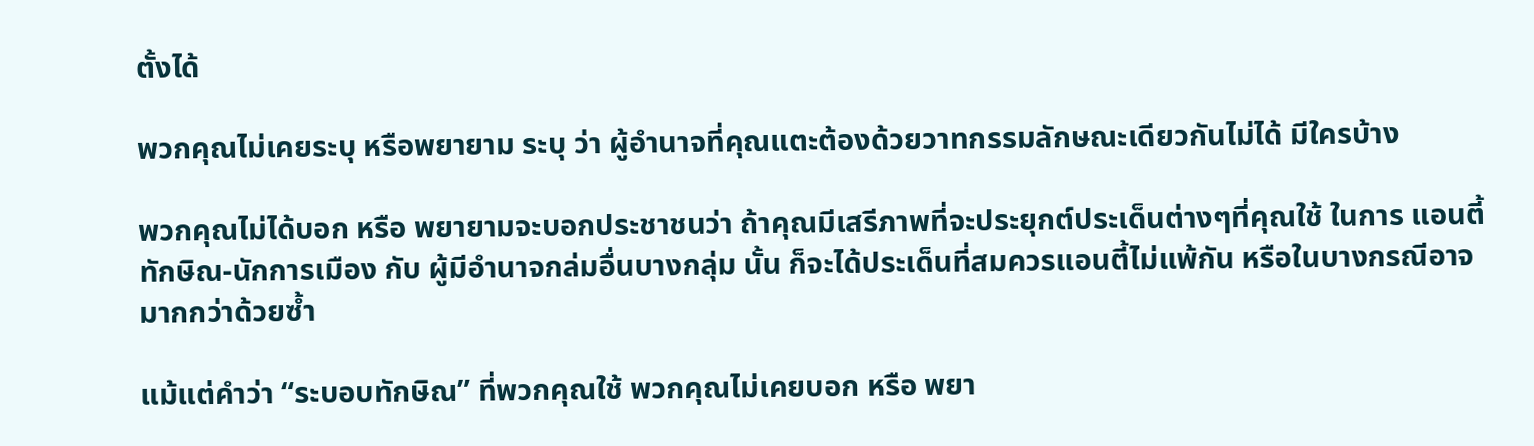ตั้งได้

พวกคุณไม่เคยระบุ หรือพยายาม ระบุ ว่า ผู้อำนาจที่คุณแตะต้องด้วยวาทกรรมลักษณะเดียวกันไม่ได้ มีใครบ้าง

พวกคุณไม่ได้บอก หรือ พยายามจะบอกประชาชนว่า ถ้าคุณมีเสรีภาพที่จะประยุกต์ประเด็นต่างๆที่คุณใช้ ในการ แอนตี้ทักษิณ-นักการเมือง กับ ผู้มีอำนาจกล่มอื่นบางกลุ่ม นั้น ก็จะได้ประเด็นที่สมควรแอนตี้ไม่แพ้กัน หรือในบางกรณีอาจมากกว่าด้วยซ้ำ

แม้แต่คำว่า “ระบอบทักษิณ” ที่พวกคุณใช้ พวกคุณไม่เคยบอก หรือ พยา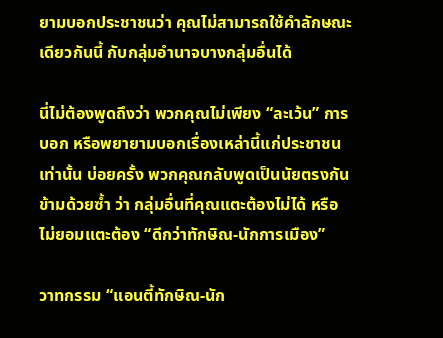ยามบอกประชาชนว่า คุณไม่สามารถใช้คำลักษณะเดียวกันนี้ กับกลุ่มอำนาจบางกลุ่มอื่นได้

นี่ไม่ต้องพูดถึงว่า พวกคุณไม่เพียง “ละเว้น” การบอก หรือพยายามบอกเรื่องเหล่านี้แก่ประชาชนเท่านั้น บ่อยครั้ง พวกคุณกลับพูดเป็นนัยตรงกันข้ามด้วยซ้ำ ว่า กลุ่มอื่นที่คุณแตะต้องไม่ได้ หรือไม่ยอมแตะต้อง “ดีกว่าทักษิณ-นักการเมือง”

วาทกรรม “แอนตี้ทักษิณ-นัก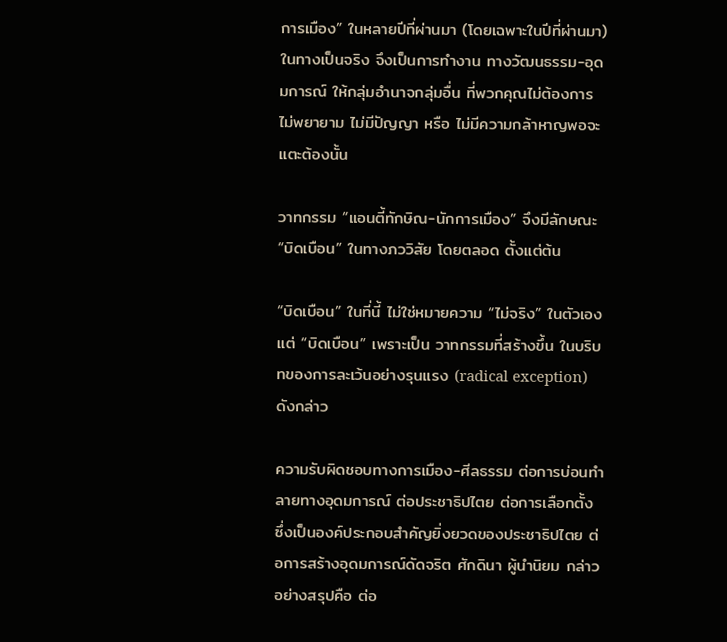การเมือง” ในหลายปีที่ผ่านมา (โดยเฉพาะในปีที่ผ่านมา) ในทางเป็นจริง จึงเป็นการทำงาน ทางวัฒนธรรม-อุดมการณ์ ให้กลุ่มอำนาจกลุ่มอื่น ที่พวกคุณไม่ต้องการ ไม่พยายาม ไม่มีปัญญา หรือ ไม่มีความกล้าหาญพอจะแตะต้องนั้น

วาทกรรม “แอนตี้ทักษิณ-นักการเมือง” จึงมีลักษณะ “บิดเบือน” ในทางภววิสัย โดยตลอด ตั้งแต่ต้น

“บิดเบือน” ในที่นี้ ไม่ใช่หมายความ “ไม่จริง” ในตัวเอง แต่ “บิดเบือน” เพราะเป็น วาทกรรมที่สร้างขึ้น ในบริบทของการละเว้นอย่างรุนแรง (radical exception) ดังกล่าว

ความรับผิดชอบทางการเมือง-ศีลธรรม ต่อการบ่อนทำลายทางอุดมการณ์ ต่อประชาธิปไตย ต่อการเลือกตั้ง ซึ่งเป็นองค์ประกอบสำคัญยิ่งยวดของประชาธิปไตย ต่อการสร้างอุดมการณ์ดัดจริต ศักดินา ผู้นำนิยม กล่าวอย่างสรุปคือ ต่อ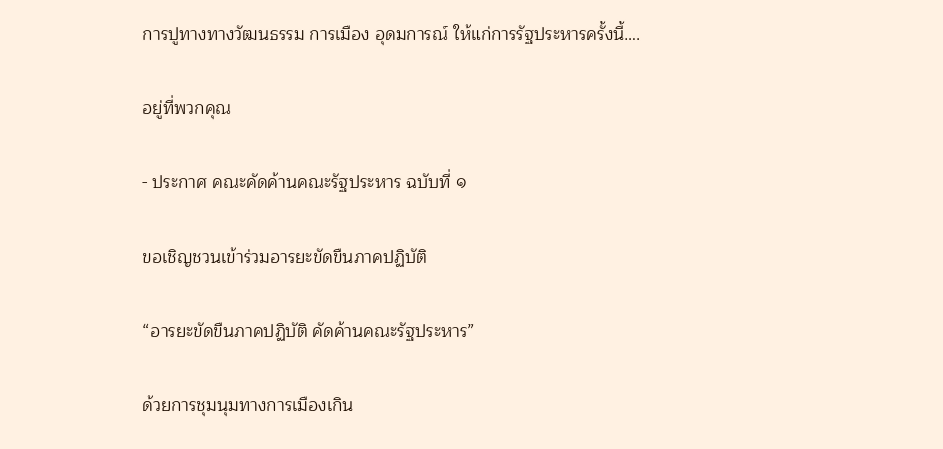การปูทางทางวัฒนธรรม การเมือง อุดมการณ์ ให้แก่การรัฐประหารครั้งนี้….

อยู่ที่พวกคุณ

- ประกาศ คณะคัดค้านคณะรัฐประหาร ฉบับที่ ๑

ขอเชิญชวนเข้าร่วมอารยะขัดขืนภาคปฏิบัติ

“อารยะขัดขืนภาคปฏิบัติ คัดค้านคณะรัฐประหาร”

ด้วยการชุมนุมทางการเมืองเกิน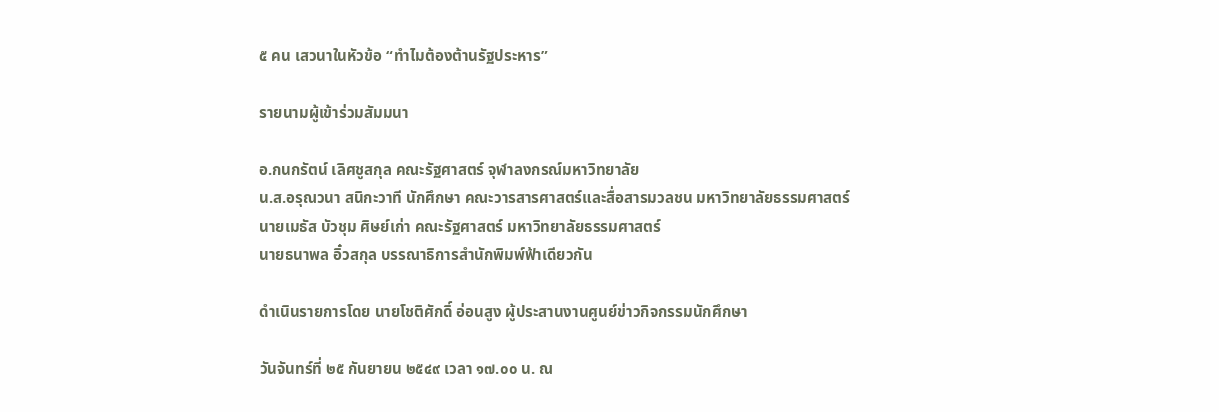๕ คน เสวนาในหัวข้อ “ทำไมต้องต้านรัฐประหาร”

รายนามผู้เข้าร่วมสัมมนา

อ.กนกรัตน์ เลิศชูสกุล คณะรัฐศาสตร์ จุฬาลงกรณ์มหาวิทยาลัย
น.ส.อรุณวนา สนิกะวาที นักศึกษา คณะวารสารศาสตร์และสื่อสารมวลชน มหาวิทยาลัยธรรมศาสตร์
นายเมธัส บัวชุม ศิษย์เก่า คณะรัฐศาสตร์ มหาวิทยาลัยธรรมศาสตร์
นายธนาพล อิ๋วสกุล บรรณาธิการสำนักพิมพ์ฟ้าเดียวกัน

ดำเนินรายการโดย นายโชติศักดิ์ อ่อนสูง ผู้ประสานงานศูนย์ข่าวกิจกรรมนักศึกษา

วันจันทร์ที่ ๒๕ กันยายน ๒๕๔๙ เวลา ๑๗.๐๐ น. ณ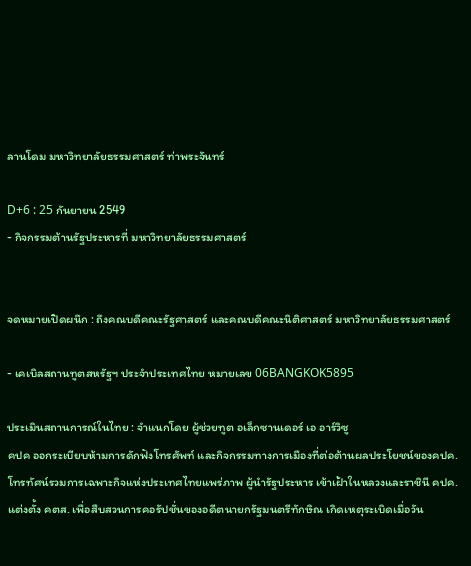ลานโดม มหาวิทยาลัยธรรมศาสตร์ ท่าพระจันทร์

D+6 : 25 กันยายน 2549
- กิจกรรมต้านรัฐประหารที่ มหาวิทยาลัยธรรมศาสตร์


จดหมายเปิดผนึก : ถึงคณบดีคณะรัฐศาสตร์ และคณบดีคณะนิติศาสตร์ มหาวิทยาลัยธรรมศาสตร์

- เคเบิลสถานทูตสหรัฐฯ ประจำประเทศไทย หมายเลข 06BANGKOK5895

ประเมินสถานการณ์ในไทย : จำแนกโดย ผู้ช่วยทูต อเล็กซานเดอร์ เอ อาร์วิซู
คปค ออกระเบียบห้ามการดักฟังโทรศัพท์ และกิจกรรมทางการเมืองที่ต่อต้านผลประโยชน์ของคปค. โทรทัศน์รวมการเฉพาะกิจแห่งประเทศไทยแพร่ภาพ ผู้นำรัฐประหาร เข้าเฝ้าในหลวงและราชินี คปค. แต่งตั้ง คตส. เพื่อสืบสวนการคอรัปชั่นของอดีตนายกรัฐมนตรีทักษิณ เกิดเหตุระเบิดเมื่อวัน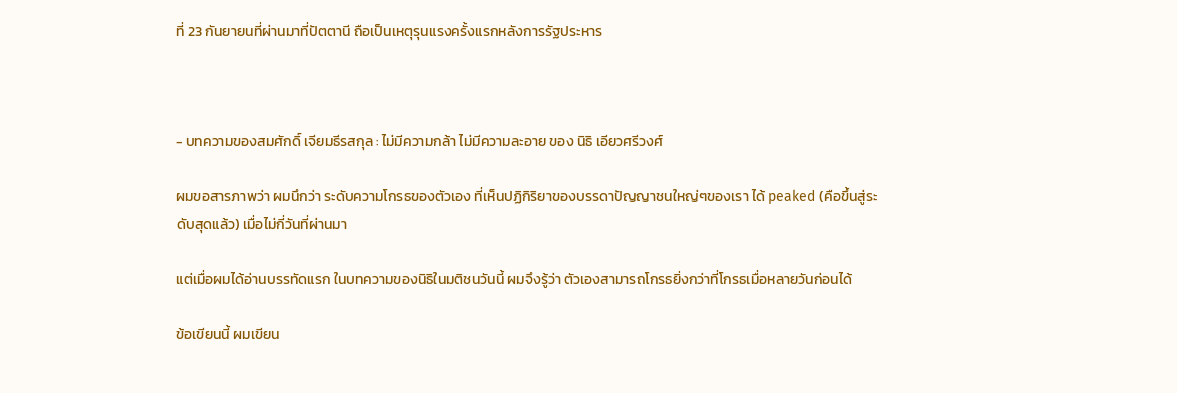ที่ 23 กันยายนที่ผ่านมาที่ปัตตานี ถือเป็นเหตุรุนแรงครั้งแรกหลังการรัฐประหาร



- บทความของสมศักดิ์ เจียมธีรสกุล : ไม่มีความกล้า ไม่มีความละอาย ของ นิธิ เอียวศรีวงศ์

ผมขอสารภาพว่า ผมนึกว่า ระดับความโกรธของตัวเอง ที่เห็นปฏิกิริยาของบรรดาปัญญาชนใหญ่ๆของเรา ได้ peaked (คือขึ้นสู่ระดับสุดแล้ว) เมื่อไม่กี่วันที่ผ่านมา

แต่เมื่อผมได้อ่านบรรทัดแรก ในบทความของนิธิในมติชนวันนี้ ผมจึงรู้ว่า ตัวเองสามารถโกรธยิ่งกว่าที่โกรธเมื่อหลายวันก่อนได้

ข้อเขียนนี้ ผมเขียน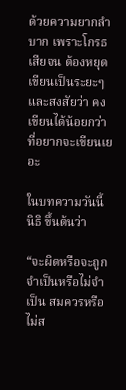ด้วยความยากลำบาก เพราะโกรธเสียจน ต้องหยุดเขียนเป็นระยะๆ และสงสัยว่า คงเขียนได้น้อยกว่าที่อยากจะเขียนเยอะ

ในบทความวันนี้ นิธิ ขึ้นต้นว่า

“จะผิดหรือจะถูก จำเป็นหรือไม่จำเป็น สมควรหรือไม่ส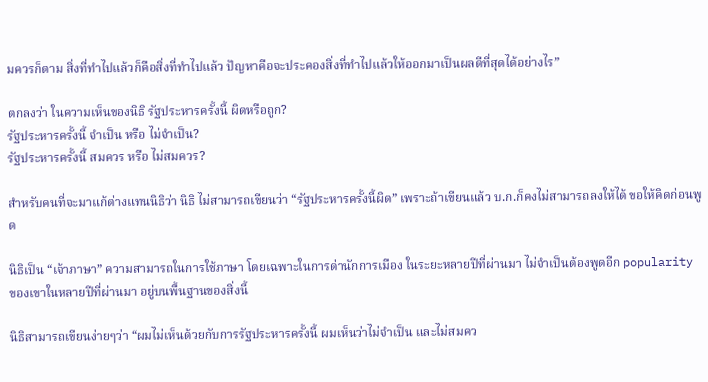มควรก็ตาม สิ่งที่ทำไปแล้วก็คือสิ่งที่ทำไปแล้ว ปัญหาคือจะประคองสิ่งที่ทำไปแล้วให้ออกมาเป็นผลดีที่สุดได้อย่างไร”

ตกลงว่า ในความเห็นของนิธิ รัฐประหารครั้งนี้ ผิดหรือถูก?
รัฐประหารครั้งนี้ จำเป็น หรือ ไม่จำเป็น?
รัฐประหารครั้งนี้ สมควร หรือ ไม่สมควร?

สำหรับคนที่จะมาแก้ต่างแทนนิธิว่า นิธิ ไม่สามารถเขียนว่า “รัฐประหารครั้งนี้ผิด” เพราะถ้าเขียนแล้ว บ.ก.ก็คงไม่สามารถลงให้ได้ ขอให้คิดก่อนพูด

นิธิเป็น “เจ้าภาษา” ความสามารถในการใช้ภาษา โดยเฉพาะในการด่านักการเมือง ในระยะหลายปีที่ผ่านมา ไม่จำเป็นต้องพูดอีก popularity ของเขาในหลายปีที่ผ่านมา อยู่บนพื้นฐานของสิ่งนี้

นิธิสามารถเขียนง่ายๆว่า “ผมไม่เห็นด้วยกับการรัฐประหารครั้งนี้ ผมเห็นว่าไม่จำเป็น และไม่สมคว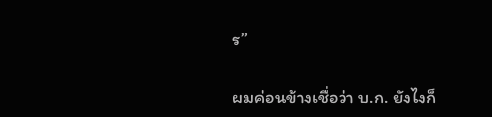ร”

ผมค่อนข้างเชื่อว่า บ.ก. ยังไงก็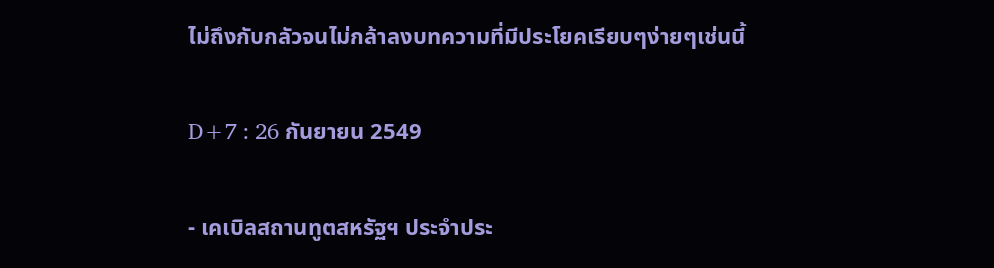ไม่ถึงกับกลัวจนไม่กล้าลงบทความที่มีประโยคเรียบๆง่ายๆเช่นนี้

D+7 : 26 กันยายน 2549

- เคเบิลสถานทูตสหรัฐฯ ประจำประ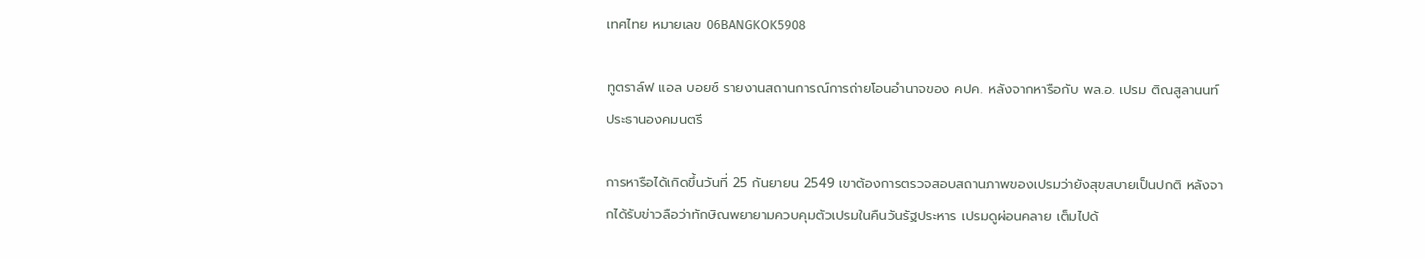เทศไทย หมายเลข 06BANGKOK5908

ทูตราล์ฟ แอล บอยซ์ รายงานสถานการณ์การถ่ายโอนอำนาจของ คปค. หลังจากหารือกับ พล.อ. เปรม ติณสูลานนท์ ประธานองคมนตรี

การหารือได้เกิดขึ้นวันที่ 25 กันยายน 2549 เขาต้องการตรวจสอบสถานภาพของเปรมว่ายังสุขสบายเป็นปกติ หลังจากได้รับข่าวลือว่าทักษิณพยายามควบคุมตัวเปรมในคืนวันรัฐประหาร เปรมดูผ่อนคลาย เต็มไปด้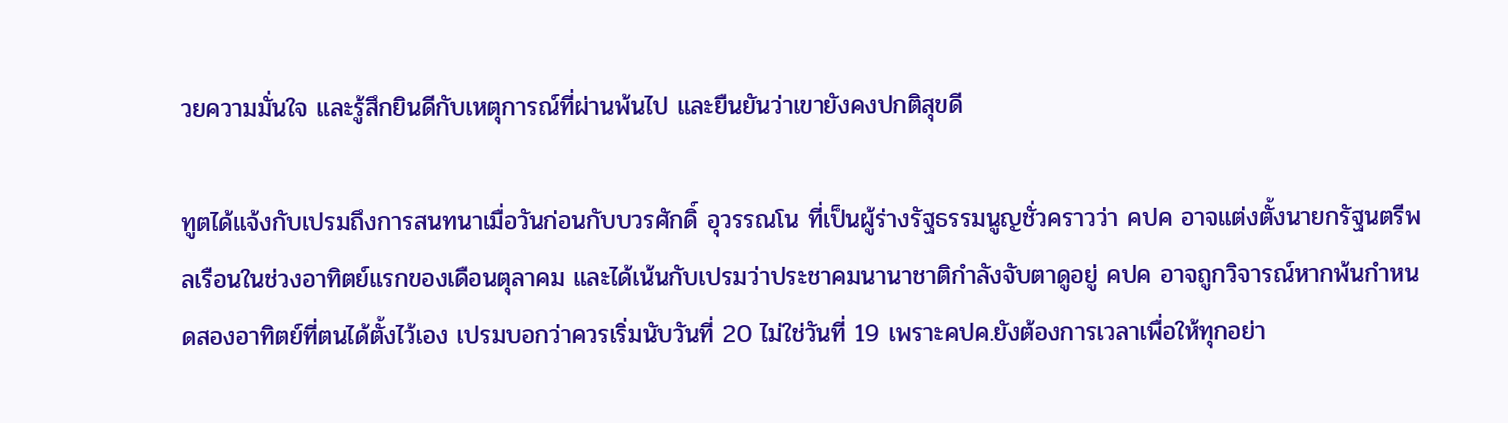วยความมั่นใจ และรู้สึกยินดีกับเหตุการณ์ที่ผ่านพ้นไป และยืนยันว่าเขายังคงปกติสุขดี

ทูตได้แจ้งกับเปรมถึงการสนทนาเมื่อวันก่อนกับบวรศักดิ์ อุวรรณโน ที่เป็นผู้ร่างรัฐธรรมนูญชั่วคราวว่า คปค อาจแต่งตั้งนายกรัฐนตรีพลเรือนในช่วงอาทิตย์แรกของเดือนตุลาคม และได้เน้นกับเปรมว่าประชาคมนานาชาติกำลังจับตาดูอยู่ คปค อาจถูกวิจารณ์หากพ้นกำหนดสองอาทิตย์ที่ตนได้ตั้งไว้เอง เปรมบอกว่าควรเริ่มนับวันที่ 20 ไม่ใช่วันที่ 19 เพราะคปค.ยังต้องการเวลาเพื่อให้ทุกอย่า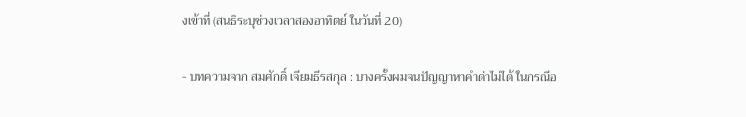งเข้าที่ (สนธิระบุช่วงเวลาสองอาทิตย์ ในวันที่ 20)

- บทความจาก สมศักดิ์ เจียมธีรสกุล : บางครั้งผมจนปัญญาหาคำด่าไม่ได้ ในกรณีอ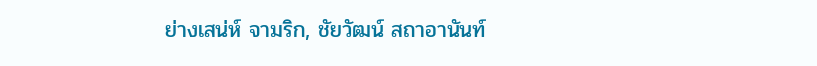ย่างเสน่ห์ จามริก, ชัยวัฒน์ สถาอานันท์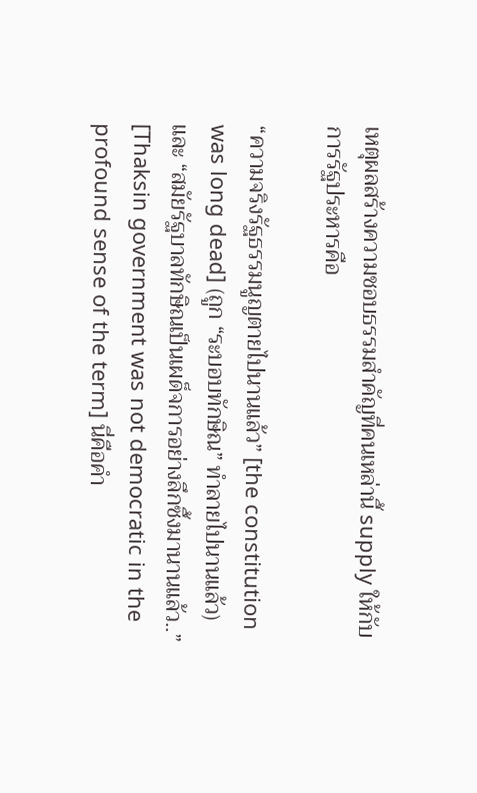เหตุผลสร้างความชอบธรรมสำคัญที่คนเหล่านี้ supply ให้กับการรัฐประหารคือ

“ความจริงรัฐธรรมนูญตายไปนานแล้ว” [the constitution was long dead] (ถูก “ระบอบทักษิณ” ทำลายไปนานแล้ว) และ “สมัยรัฐบาลทักษิณเป็นเผด็จการอย่างลึกซึ้งมานานแล้ว..” [Thaksin government was not democratic in the profound sense of the term] นี่คือคำ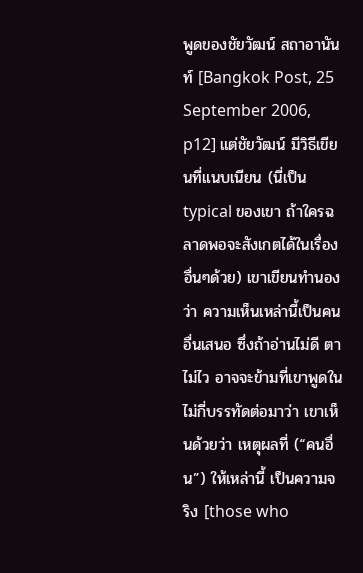พูดของชัยวัฒน์ สถาอานันท์ [Bangkok Post, 25 September 2006, p12] แต่ชัยวัฒน์ มีวิธีเขียนที่แนบเนียน (นี่เป็น typical ของเขา ถ้าใครฉลาดพอจะสังเกตได้ในเรื่องอื่นๆด้วย) เขาเขียนทำนองว่า ความเห็นเหล่านี้เป็นคนอื่นเสนอ ซึ่งถ้าอ่านไม่ดี ตาไม่ไว อาจจะข้ามที่เขาพูดในไม่กี่บรรทัดต่อมาว่า เขาเห็นด้วยว่า เหตุผลที่ (“คนอื่น”) ให้เหล่านี้ เป็นความจริง [those who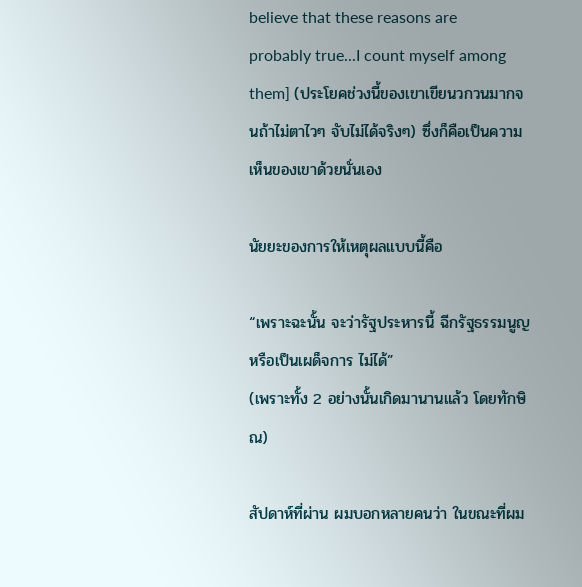believe that these reasons are probably true...I count myself among them] (ประโยคช่วงนี้ของเขาเขียนวกวนมากจนถ้าไม่ตาไวๆ จับไม่ได้จริงๆ) ซึ่งก็คือเป็นความเห็นของเขาด้วยนั่นเอง

นัยยะของการให้เหตุผลแบบนี้คือ

“เพราะฉะนั้น จะว่ารัฐประหารนี้ ฉีกรัฐธรรมนูญ หรือเป็นเผด็จการ ไม่ได้”
(เพราะทั้ง 2 อย่างนั้นเกิดมานานแล้ว โดยทักษิณ)

สัปดาห์ที่ผ่าน ผมบอกหลายคนว่า ในขณะที่ผม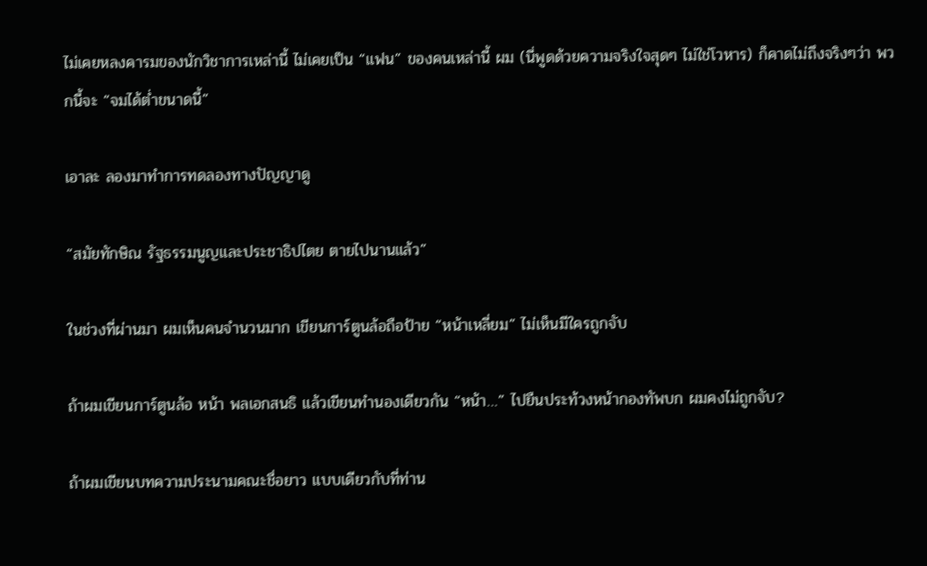ไม่เคยหลงคารมของนักวิชาการเหล่านี้ ไม่เคยเป็น “แฟน” ของคนเหล่านี้ ผม (นี่พูดด้วยความจริงใจสุดๆ ไม่ใช่โวหาร) ก็คาดไม่ถึงจริงๆว่า พวกนี้จะ “จมได้ต่ำขนาดนี้”

เอาละ ลองมาทำการทดลองทางปัญญาดู

“สมัยทักษิณ รัฐธรรมนูญและประชาธิปไตย ตายไปนานแล้ว”

ในช่วงที่ผ่านมา ผมเห็นคนจำนวนมาก เขียนการ์ตูนล้อถือป้าย “หน้าเหลี่ยม” ไม่เห็นมีใครถูกจับ

ถ้าผมเขียนการ์ตูนล้อ หน้า พลเอกสนธิ แล้วเขียนทำนองเดียวกัน “หน้า…” ไปยืนประท้วงหน้ากองทัพบก ผมคงไม่ถูกจับ?

ถ้าผมเขียนบทความประนามคณะชื่อยาว แบบเดียวกับที่ท่าน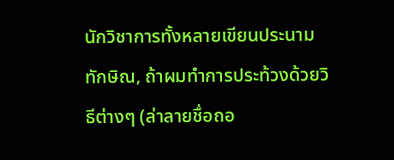นักวิชาการทั้งหลายเขียนประนามทักษิณ, ถ้าผมทำการประท้วงด้วยวิธีต่างๆ (ล่าลายชื่อถอ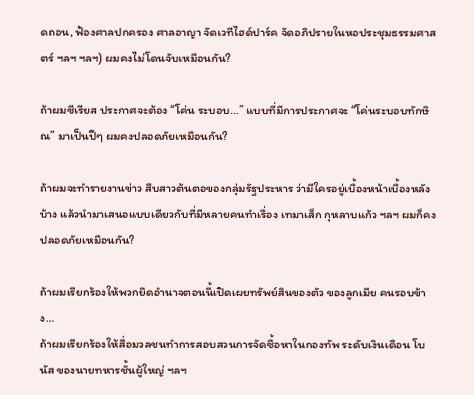ดถอน, ฟ้องศาลปกครอง ศาลอาญา จัดเวทีไฮด์ปาร์ค จัดอภิปรายในหอประชุมธรรมศาสตร์ ฯลฯ ฯลฯ) ผมคงไม่โดนจับเหมือนกัน?

ถ้าผมซีเรียส ประกาศจะต้อง “โค่น ระบอบ…” แบบที่มีการประกาศจะ “โค่นระบอบทักษิณ” มาเป็นปีๆ ผมคงปลอดภัยเหมือนกัน?

ถ้าผมจะทำรายงานข่าว สืบสาวต้นตอของกลุ่มรัฐประหาร ว่ามีใครอยู่เบื้องหน้าเบื้องหลังบ้าง แล้วนำมาเสนอแบบเดียวกับที่มีหลายคนทำเรื่อง เทมาเส็ก กุหลาบแก้ว ฯลฯ ผมก็คงปลอดภัยเหมือนกัน?

ถ้าผมเรียกร้องให้พวกยึดอำนาจตอนนี้เปิดเผยทรัพย์สินของตัว ของลูกเมีย คนรอบข้าง…
ถ้าผมเรียกร้องให้สื่อมวลชนทำการสอบสวนการจัดซื้อหาในกองทัพ ระดับเงินเดือน โบนัส ของนายทหารชั้นผู้ใหญ่ ฯลฯ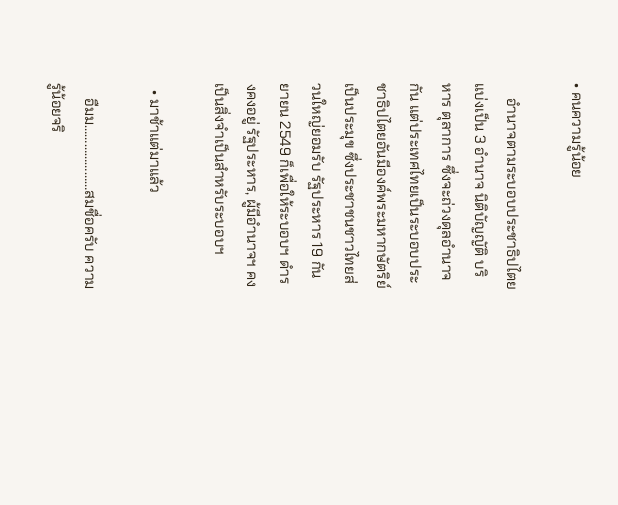• คนความรู้น้อย

    อำนาจตามระบอบประชาธิปไตย แบ่งเป็น 3 อำนาจ นิติบัญญัติ บริหาร ตุลาการ ซึ่งจะถ่วงดุลอำนาจกัน แต่ประเทศไทยเป็นระบอบประชาธิปไตยอันมีองค์พระมหากษัตริย์เป็นประมุข ซึ่งประชาชนชาวไทยส่วนใหญ่ยอมรับ รัฐประหาร 19 กันยายน 2549 ก็เพื่อให้ระบอบฯ ดำรงคงอยู่ รัฐประหาร, ผู้มีอำนาจฯ คงเป็นสิ่งจำเป็นสำหรับระบอบฯ

  • มาช้าแต่มาแล้ว

    อืมม…………………สมชื่อครับ ความรู้น้อยจริ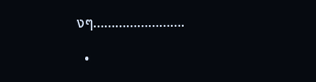งๆ…………………….

  •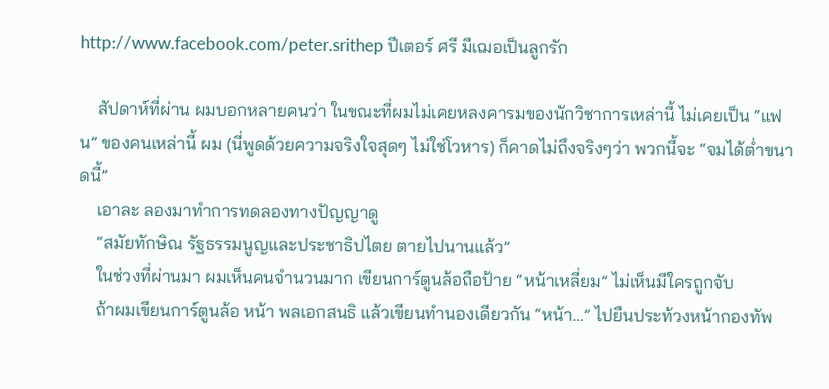http://www.facebook.com/peter.srithep ปีเตอร์ ศรี มีเฌอเป็นลูกรัก

    สัปดาห์ที่ผ่าน ผมบอกหลายคนว่า ในขณะที่ผมไม่เคยหลงคารมของนักวิชาการเหล่านี้ ไม่เคยเป็น “แฟน” ของคนเหล่านี้ ผม (นี่พูดด้วยความจริงใจสุดๆ ไม่ใช่โวหาร) ก็คาดไม่ถึงจริงๆว่า พวกนี้จะ “จมได้ต่ำขนาดนี้”
    เอาละ ลองมาทำการทดลองทางปัญญาดู
    “สมัยทักษิณ รัฐธรรมนูญและประชาธิปไตย ตายไปนานแล้ว”
    ในช่วงที่ผ่านมา ผมเห็นคนจำนวนมาก เขียนการ์ตูนล้อถือป้าย “หน้าเหลี่ยม” ไม่เห็นมีใครถูกจับ
    ถ้าผมเขียนการ์ตูนล้อ หน้า พลเอกสนธิ แล้วเขียนทำนองเดียวกัน “หน้า…” ไปยืนประท้วงหน้ากองทัพ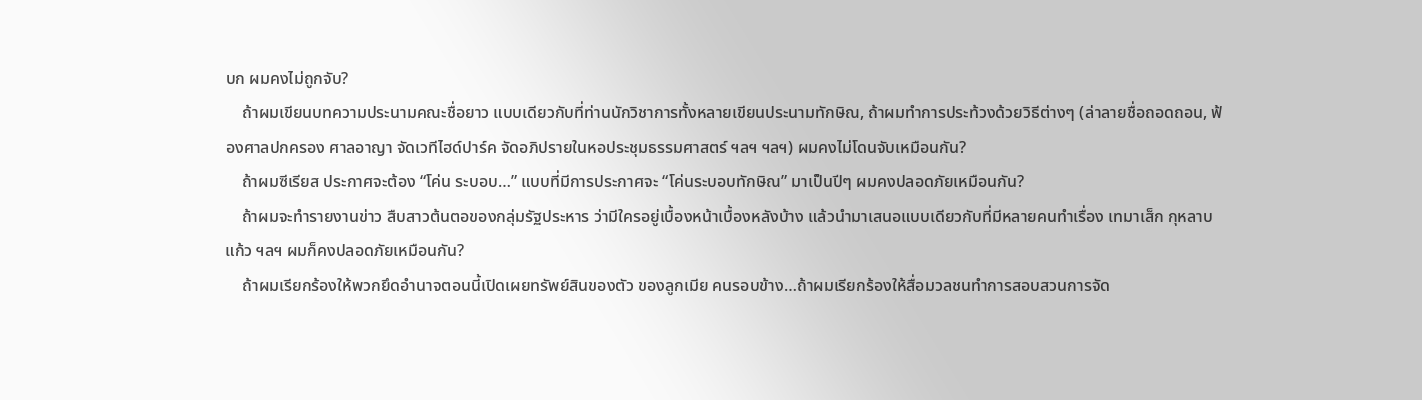บก ผมคงไม่ถูกจับ?
    ถ้าผมเขียนบทความประนามคณะชื่อยาว แบบเดียวกับที่ท่านนักวิชาการทั้งหลายเขียนประนามทักษิณ, ถ้าผมทำการประท้วงด้วยวิธีต่างๆ (ล่าลายชื่อถอดถอน, ฟ้องศาลปกครอง ศาลอาญา จัดเวทีไฮด์ปาร์ค จัดอภิปรายในหอประชุมธรรมศาสตร์ ฯลฯ ฯลฯ) ผมคงไม่โดนจับเหมือนกัน?
    ถ้าผมซีเรียส ประกาศจะต้อง “โค่น ระบอบ…” แบบที่มีการประกาศจะ “โค่นระบอบทักษิณ” มาเป็นปีๆ ผมคงปลอดภัยเหมือนกัน?
    ถ้าผมจะทำรายงานข่าว สืบสาวต้นตอของกลุ่มรัฐประหาร ว่ามีใครอยู่เบื้องหน้าเบื้องหลังบ้าง แล้วนำมาเสนอแบบเดียวกับที่มีหลายคนทำเรื่อง เทมาเส็ก กุหลาบแก้ว ฯลฯ ผมก็คงปลอดภัยเหมือนกัน?
    ถ้าผมเรียกร้องให้พวกยึดอำนาจตอนนี้เปิดเผยทรัพย์สินของตัว ของลูกเมีย คนรอบข้าง…ถ้าผมเรียกร้องให้สื่อมวลชนทำการสอบสวนการจัด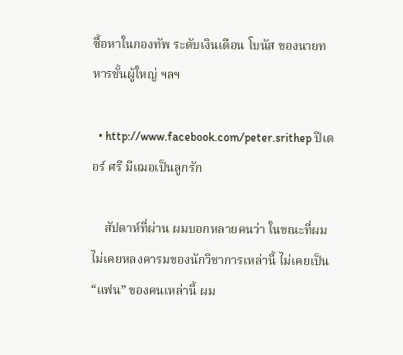ซื้อหาในกองทัพ ระดับเงินเดือน โบนัส ของนายทหารชั้นผู้ใหญ่ ฯลฯ

  • http://www.facebook.com/peter.srithep ปีเตอร์ ศรี มีเฌอเป็นลูกรัก

    สัปดาห์ที่ผ่าน ผมบอกหลายคนว่า ในขณะที่ผมไม่เคยหลงคารมของนักวิชาการเหล่านี้ ไม่เคยเป็น “แฟน” ของคนเหล่านี้ ผม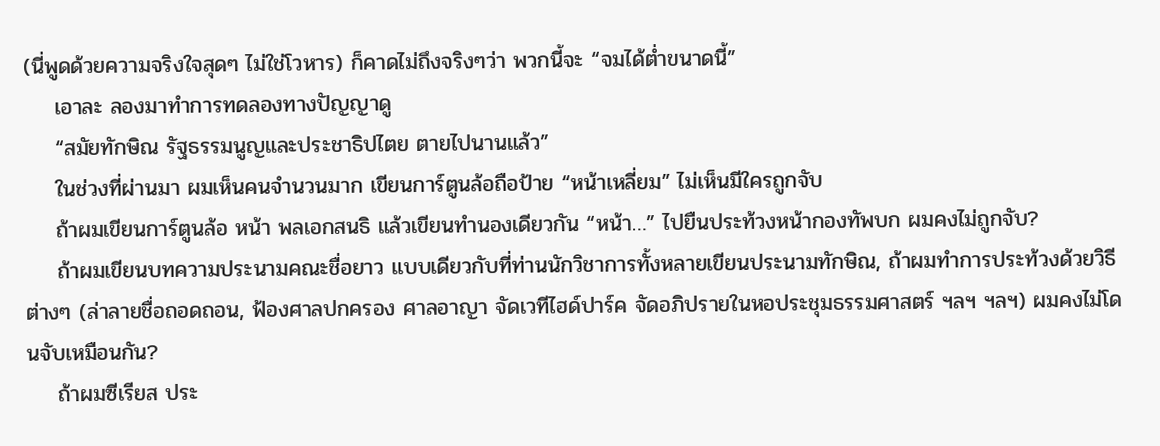(นี่พูดด้วยความจริงใจสุดๆ ไม่ใช่โวหาร) ก็คาดไม่ถึงจริงๆว่า พวกนี้จะ “จมได้ต่ำขนาดนี้”
    เอาละ ลองมาทำการทดลองทางปัญญาดู
    “สมัยทักษิณ รัฐธรรมนูญและประชาธิปไตย ตายไปนานแล้ว”
    ในช่วงที่ผ่านมา ผมเห็นคนจำนวนมาก เขียนการ์ตูนล้อถือป้าย “หน้าเหลี่ยม” ไม่เห็นมีใครถูกจับ
    ถ้าผมเขียนการ์ตูนล้อ หน้า พลเอกสนธิ แล้วเขียนทำนองเดียวกัน “หน้า…” ไปยืนประท้วงหน้ากองทัพบก ผมคงไม่ถูกจับ?
    ถ้าผมเขียนบทความประนามคณะชื่อยาว แบบเดียวกับที่ท่านนักวิชาการทั้งหลายเขียนประนามทักษิณ, ถ้าผมทำการประท้วงด้วยวิธีต่างๆ (ล่าลายชื่อถอดถอน, ฟ้องศาลปกครอง ศาลอาญา จัดเวทีไฮด์ปาร์ค จัดอภิปรายในหอประชุมธรรมศาสตร์ ฯลฯ ฯลฯ) ผมคงไม่โดนจับเหมือนกัน?
    ถ้าผมซีเรียส ประ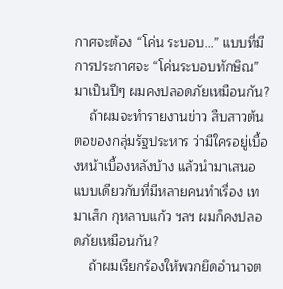กาศจะต้อง “โค่น ระบอบ…” แบบที่มีการประกาศจะ “โค่นระบอบทักษิณ” มาเป็นปีๆ ผมคงปลอดภัยเหมือนกัน?
    ถ้าผมจะทำรายงานข่าว สืบสาวต้นตอของกลุ่มรัฐประหาร ว่ามีใครอยู่เบื้องหน้าเบื้องหลังบ้าง แล้วนำมาเสนอแบบเดียวกับที่มีหลายคนทำเรื่อง เทมาเส็ก กุหลาบแก้ว ฯลฯ ผมก็คงปลอดภัยเหมือนกัน?
    ถ้าผมเรียกร้องให้พวกยึดอำนาจต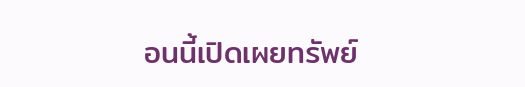อนนี้เปิดเผยทรัพย์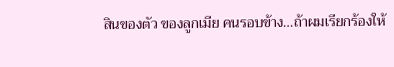สินของตัว ของลูกเมีย คนรอบข้าง…ถ้าผมเรียกร้องให้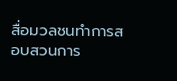สื่อมวลชนทำการสอบสวนการ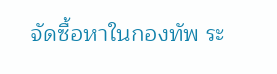จัดซื้อหาในกองทัพ ระ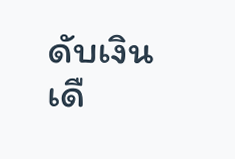ดับเงินเดื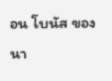อน โบนัส ของนา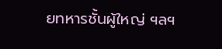ยทหารชั้นผู้ใหญ่ ฯลฯ